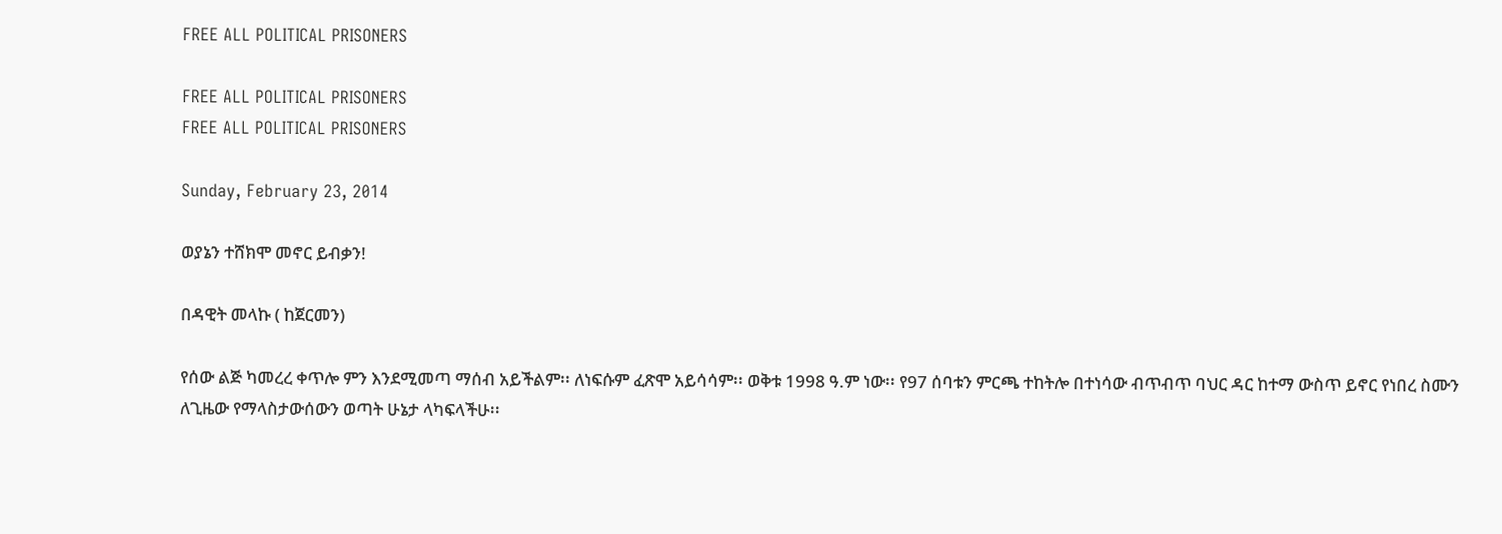FREE ALL POLITICAL PRISONERS

FREE ALL POLITICAL PRISONERS
FREE ALL POLITICAL PRISONERS

Sunday, February 23, 2014

ወያኔን ተሸክሞ መኖር ይብቃን!

በዳዊት መላኩ ( ከጀርመን)

የሰው ልጅ ካመረረ ቀጥሎ ምን እንደሚመጣ ማሰብ አይችልም፡፡ ለነፍሱም ፈጽሞ አይሳሳም፡፡ ወቅቱ 1998 ዓ.ም ነው፡፡ የ97 ሰባቱን ምርጫ ተከትሎ በተነሳው ብጥብጥ ባህር ዳር ከተማ ውስጥ ይኖር የነበረ ስሙን ለጊዜው የማላስታውሰውን ወጣት ሁኔታ ላካፍላችሁ፡፡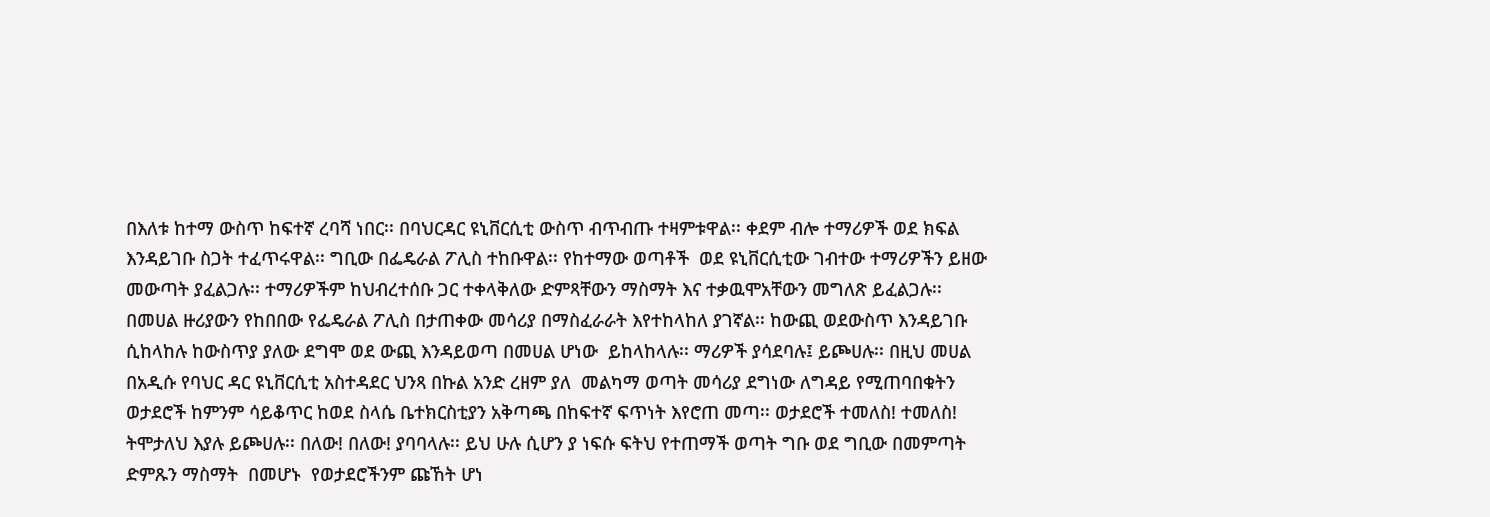በእለቱ ከተማ ውስጥ ከፍተኛ ረባሻ ነበር፡፡ በባህርዳር ዩኒቨርሲቲ ውስጥ ብጥብጡ ተዛምቱዋል፡፡ ቀደም ብሎ ተማሪዎች ወደ ክፍል እንዳይገቡ ስጋት ተፈጥሩዋል፡፡ ግቢው በፌዴራል ፖሊስ ተከቡዋል፡፡ የከተማው ወጣቶች  ወደ ዩኒቨርሲቲው ገብተው ተማሪዎችን ይዘው መውጣት ያፈልጋሉ፡፡ ተማሪዎችም ከህብረተሰቡ ጋር ተቀላቅለው ድምጻቸውን ማስማት እና ተቃዉሞአቸውን መግለጽ ይፈልጋሉ፡፡ በመሀል ዙሪያውን የከበበው የፌዴራል ፖሊስ በታጠቀው መሳሪያ በማስፈራራት እየተከላከለ ያገኛል፡፡ ከውጪ ወደውስጥ እንዳይገቡ ሲከላከሉ ከውስጥያ ያለው ደግሞ ወደ ውጪ እንዳይወጣ በመሀል ሆነው  ይከላከላሉ፡፡ ማሪዎች ያሳደባሉ፤ ይጮሀሉ፡፡ በዚህ መሀል በአዲሱ የባህር ዳር ዩኒቨርሲቲ አስተዳደር ህንጻ በኩል አንድ ረዘም ያለ  መልካማ ወጣት መሳሪያ ደግነው ለግዳይ የሚጠባበቁትን ወታደሮች ከምንም ሳይቆጥር ከወደ ስላሴ ቤተክርስቲያን አቅጣጫ በከፍተኛ ፍጥነት እየሮጠ መጣ፡፡ ወታደሮች ተመለስ! ተመለስ! ትሞታለህ እያሉ ይጮሀሉ፡፡ በለው! በለው! ያባባላሉ፡፡ ይህ ሁሉ ሲሆን ያ ነፍሱ ፍትህ የተጠማች ወጣት ግቡ ወደ ግቢው በመምጣት ድምጹን ማስማት  በመሆኑ  የወታደሮችንም ጩኸት ሆነ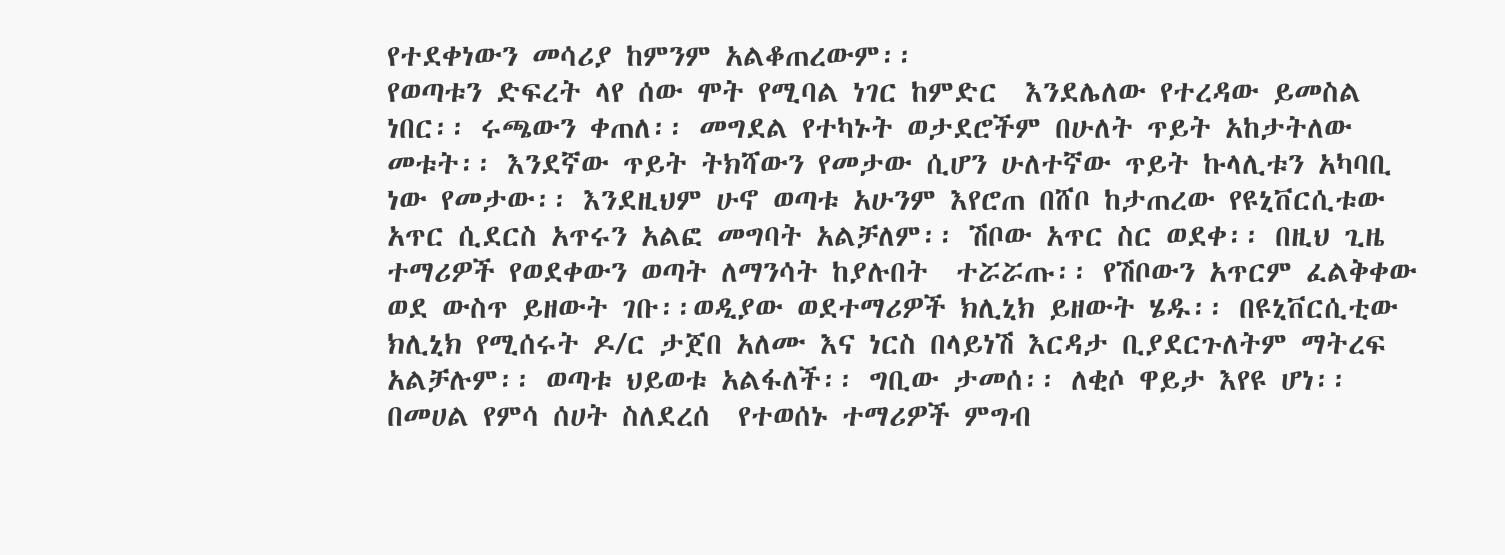የተደቀነውን መሳሪያ ከምንም አልቆጠረውም፡፡
የወጣቱን ድፍረት ላየ ሰው ሞት የሚባል ነገር ከምድር  እንደሌለው የተረዳው ይመስል ነበር፡፡ ሩጫውን ቀጠለ፡፡ መግደል የተካኑት ወታደሮችም በሁለት ጥይት አከታትለው መቱት፡፡ እንደኛው ጥይት ትክሻውን የመታው ሲሆን ሁለተኛው ጥይት ኩላሊቱን አካባቢ ነው የመታው፡፡ እንደዚህም ሁኖ ወጣቱ አሁንም እየሮጠ በሸቦ ከታጠረው የዩኒቨርሲቱው አጥር ሲደርስ አጥሩን አልፎ መግባት አልቻለም፡፡ ሽቦው አጥር ስር ወደቀ፡፡ በዚህ ጊዜ ተማሪዎች የወደቀውን ወጣት ለማንሳት ከያሉበት  ተሯሯጡ፡፡ የሽቦውን አጥርም ፈልቅቀው ወደ ውስጥ ይዘውት ገቡ፡፡ወዲያው ወደተማሪዎች ክሊኒክ ይዘውት ሄዱ፡፡ በዩኒቨርሲቲው ክሊኒክ የሚሰሩት ዶ/ር ታጀበ አለሙ እና ነርስ በላይነሽ እርዳታ ቢያደርጉለትም ማትረፍ አልቻሉም፡፡ ወጣቱ ህይወቱ አልፋለች፡፡ ግቢው ታመሰ፡፡ ለቂሶ ዋይታ እየዩ ሆነ፡፡ በመሀል የምሳ ሰሀት ስለደረሰ  የተወሰኑ ተማሪዎች ምግብ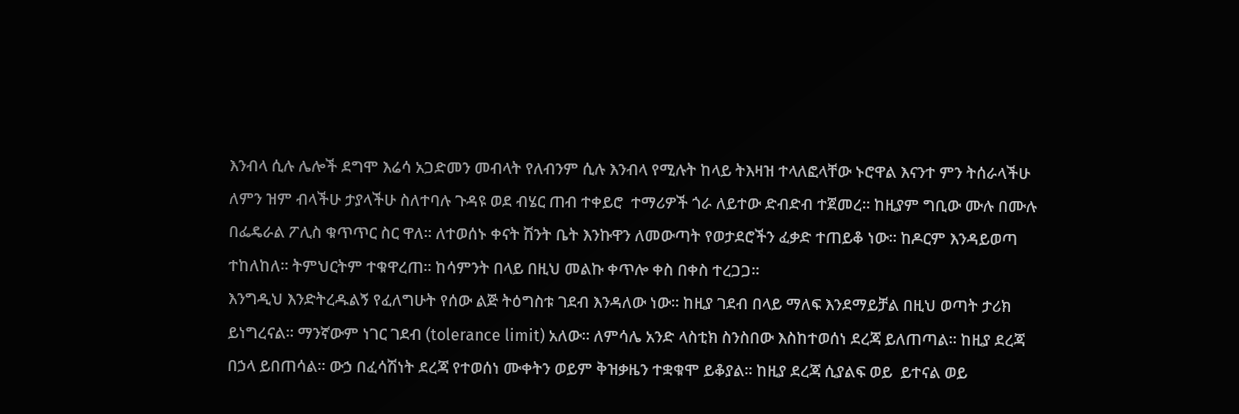እንብላ ሲሉ ሌሎች ደግሞ እሬሳ አጋድመን መብላት የለብንም ሲሉ እንብላ የሚሉት ከላይ ትእዛዝ ተላለፎላቸው ኑሮዋል እናንተ ምን ትሰራላችሁ ለምን ዝም ብላችሁ ታያላችሁ ስለተባሉ ጉዳዩ ወደ ብሄር ጠብ ተቀይሮ  ተማሪዎች ጎራ ለይተው ድብድብ ተጀመረ፡፡ ከዚያም ግቢው ሙሉ በሙሉ በፌዴራል ፖሊስ ቁጥጥር ስር ዋለ፡፡ ለተወሰኑ ቀናት ሽንት ቤት እንኩዋን ለመውጣት የወታደሮችን ፈቃድ ተጠይቆ ነው፡፡ ከዶርም እንዳይወጣ ተከለከለ፡፡ ትምህርትም ተቁዋረጠ፡፡ ከሳምንት በላይ በዚህ መልኩ ቀጥሎ ቀስ በቀስ ተረጋጋ፡፡
እንግዲህ እንድትረዱልኝ የፈለግሁት የሰው ልጅ ትዕግስቱ ገደብ እንዳለው ነው፡፡ ከዚያ ገደብ በላይ ማለፍ እንደማይቻል በዚህ ወጣት ታሪክ ይነግረናል፡፡ ማንኛውም ነገር ገደብ (tolerance limit) አለው፡፡ ለምሳሌ አንድ ላስቲክ ስንስበው እስከተወሰነ ደረጃ ይለጠጣል፡፡ ከዚያ ደረጃ በኃላ ይበጠሳል፡፡ ውኃ በፈሳሽነት ደረጃ የተወሰነ ሙቀትን ወይም ቅዝቃዜን ተቋቁሞ ይቆያል፡፡ ከዚያ ደረጃ ሲያልፍ ወይ  ይተናል ወይ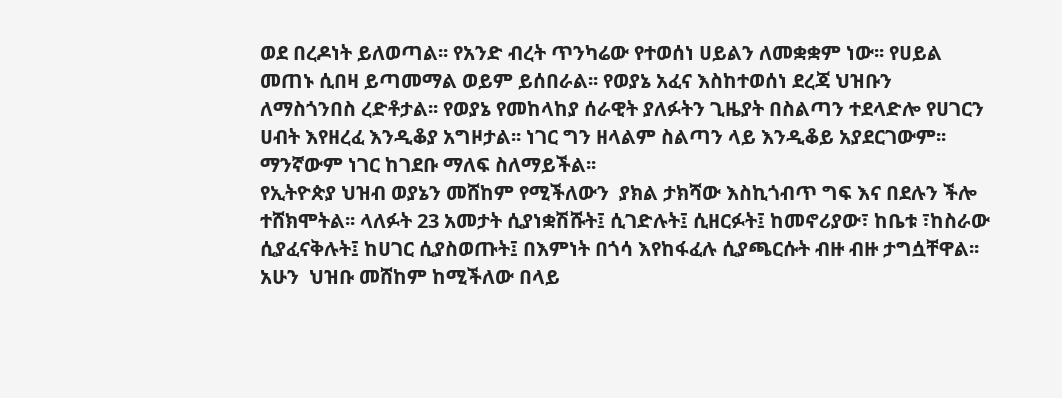ወደ በረዶነት ይለወጣል፡፡ የአንድ ብረት ጥንካሬው የተወሰነ ሀይልን ለመቋቋም ነው፡፡ የሀይል መጠኑ ሲበዛ ይጣመማል ወይም ይሰበራል፡፡ የወያኔ አፈና እስከተወሰነ ደረጃ ህዝቡን ለማስጎንበስ ረድቶታል፡፡ የወያኔ የመከላከያ ሰራዊት ያለፉትን ጊዜያት በስልጣን ተደላድሎ የሀገርን ሀብት እየዘረፈ እንዲቆያ አግዞታል፡፡ ነገር ግን ዘላልም ስልጣን ላይ እንዲቆይ አያደርገውም፡፡ ማንኛውም ነገር ከገደቡ ማለፍ ስለማይችል፡፡
የኢትዮጵያ ህዝብ ወያኔን መሸከም የሚችለውን  ያክል ታክሻው እስኪጎብጥ ግፍ እና በደሉን ችሎ ተሸክሞትል፡፡ ላለፉት 23 አመታት ሲያነቋሽሹት፤ ሲገድሉት፤ ሲዘርፉት፤ ከመኖሪያው፣ ከቤቱ ፣ከስራው ሲያፈናቅሉት፤ ከሀገር ሲያስወጡት፤ በእምነት በጎሳ እየከፋፈሉ ሲያጫርሱት ብዙ ብዙ ታግሷቸዋል፡፡ አሁን  ህዝቡ መሸከም ከሚችለው በላይ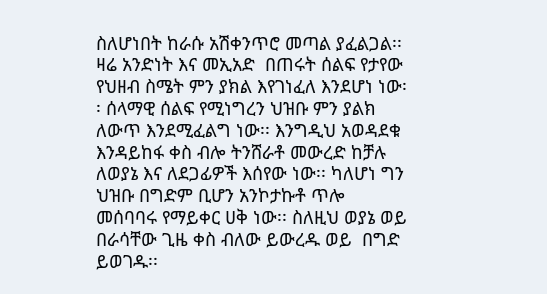ስለሆነበት ከራሱ አሽቀንጥሮ መጣል ያፈልጋል፡፡ ዛሬ አንድነት እና መኢአድ  በጠሩት ሰልፍ የታየው የህዘብ ስሜት ምን ያክል እየገነፈለ እንደሆነ ነው፡፡ ሰላማዊ ሰልፍ የሚነግረን ህዝቡ ምን ያልክ ለውጥ እንደሚፈልግ ነው፡፡ እንግዲህ አወዳደቁ እንዳይከፋ ቀስ ብሎ ትንሸራቶ መውረድ ከቻሉ ለወያኔ እና ለደጋፊዎች እሰየው ነው፡፡ ካለሆነ ግን ህዝቡ በግድም ቢሆን አንኮታኩቶ ጥሎ መሰባባሩ የማይቀር ሀቅ ነው፡፡ ስለዚህ ወያኔ ወይ በራሳቸው ጊዜ ቀስ ብለው ይውረዱ ወይ  በግድ ይወገዱ፡፡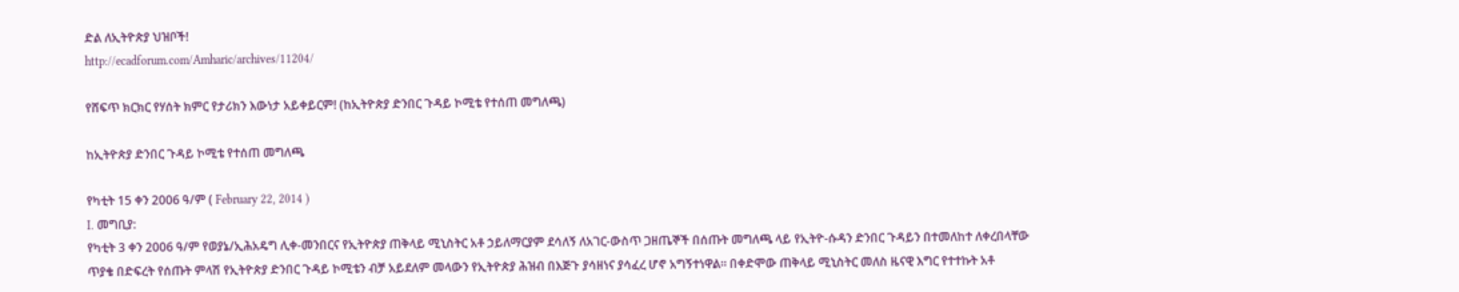ድል ለኢትዮጵያ ህዝቦች!
http://ecadforum.com/Amharic/archives/11204/

የሸፍጥ ክርክር የሃሰት ክምር የታሪክን እውነታ አይቀይርም! (ከኢትዮጵያ ድንበር ጉዳይ ኮሚቴ የተሰጠ መግለጫ)

ከኢትዮጵያ ድንበር ጉዳይ ኮሚቴ የተሰጠ መግለጫ

የካቲት 15 ቀን 2006 ዓ/ም ( February 22, 2014 )
I. መግቢያ:
የካቲት 3 ቀን 2006 ዓ/ም የወያኔ/ኢሕአዴግ ሊቀ-መንበርና የኢትዮጵያ ጠቅላይ ሚኒስትር አቶ ኃይለማርያም ደሳለኝ ለአገር-ውስጥ ጋዘጤኞች በሰጡት መግለጫ ላይ የኢትዮ-ሱዳን ድንበር ጉዳይን በተመለከተ ለቀረበላቸው ጥያቄ በድፍረት የሰጡት ምላሽ የኢትዮጵያ ድንበር ጉዳይ ኮሚቴን ብቻ አይደለም መላውን የኢትዮጵያ ሕዝብ በእጅጉ ያሳዘነና ያሳፈረ ሆኖ አግኝተነዋል። በቀድሞው ጠቅላይ ሚኒስትር መለስ ዜናዊ እግር የተተኩት አቶ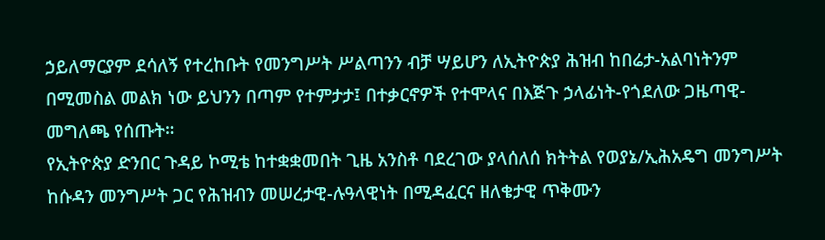ኃይለማርያም ደሳለኝ የተረከቡት የመንግሥት ሥልጣንን ብቻ ሣይሆን ለኢትዮጵያ ሕዝብ ከበሬታ-አልባነትንም በሚመስል መልክ ነው ይህንን በጣም የተምታታ፤ በተቃርኖዎች የተሞላና በእጅጉ ኃላፊነት-የጎደለው ጋዜጣዊ-መግለጫ የሰጡት።
የኢትዮጵያ ድንበር ጉዳይ ኮሚቴ ከተቋቋመበት ጊዜ አንስቶ ባደረገው ያላሰለሰ ክትትል የወያኔ/ኢሕአዴግ መንግሥት ከሱዳን መንግሥት ጋር የሕዝብን መሠረታዊ-ሉዓላዊነት በሚዳፈርና ዘለቄታዊ ጥቅሙን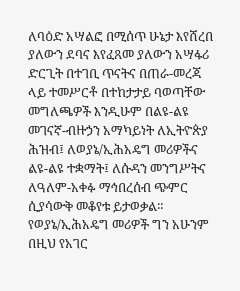ለባዕድ አሣልፎ በሚሰጥ ሁኔታ እየሸረበ ያለውን ደባና እየፈጸመ ያለውን አሣፋሪ ድርጊት በተገቢ ጥናትና በጠራ-መረጃ ላይ ተመሥርቶ በተከታታይ ባወጣቸው መግለጫዎች እንዲሁም በልዩ-ልዩ መገናኛ-ብዙኃን አማካይነት ለኢትዮጵያ ሕዝብ፤ ለወያኔ/ኢሕአዴግ መሪዎችና ልዩ-ልዩ ተቋማት፤ ለሱዳን መንግሥትና ለዓለም-አቀፉ ማኅበረሰብ ጭምር ሲያሳውቅ መቆየቱ ይታወቃል። የወያኔ/ኢሕአዴግ መሪዎች ግን አሁንም በዚህ የአገር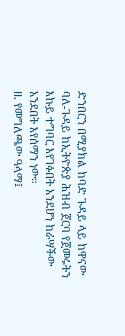ድንበርን በሚያክል ከባድ ጉዳይ ላይ ከዋናው ባለ-ጉዳይ ከኢትዮጵያ ሕዝብ ጀርባ የጀመሩትን እኩይ ተግባር እየገፉበት አንደሆነ ከራሣችው አንደበት እየሰማን ነው።
II. የመግለጫው ዓላማ፤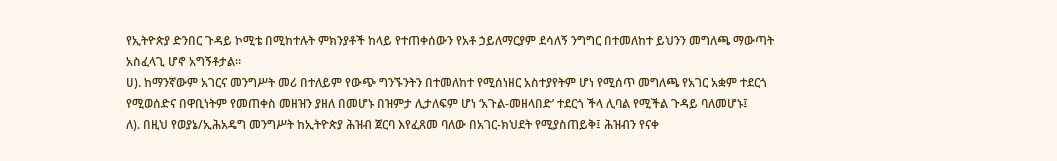የኢትዮጵያ ድንበር ጉዳይ ኮሚቴ በሚከተሉት ምክንያቶች ከላይ የተጠቀሰውን የአቶ ኃይለማርያም ደሳለኝ ንግግር በተመለከተ ይህንን መግለጫ ማውጣት አስፈላጊ ሆኖ አግኝቶታል።
ሀ). ከማንኛውም አገርና መንግሥት መሪ በተለይም የውጭ ግንኙንትን በተመለከተ የሚሰነዘር አስተያየትም ሆነ የሚሰጥ መግለጫ የአገር አቋም ተደርጎ የሚወሰድና በዋቢነትም የመጠቀስ መዘዝን ያዘለ በመሆኑ በዝምታ ሊታለፍም ሆነ ‘አጉል-መዘላበድ’ ተደርጎ ችላ ሊባል የሚችል ጉዳይ ባለመሆኑ፤
ለ). በዚህ የወያኔ/ኢሕአዴግ መንግሥት ከኢትዮጵያ ሕዝብ ጀርባ እየፈጸመ ባለው በአገር-ክህደት የሚያስጠይቅ፤ ሕዝብን የናቀ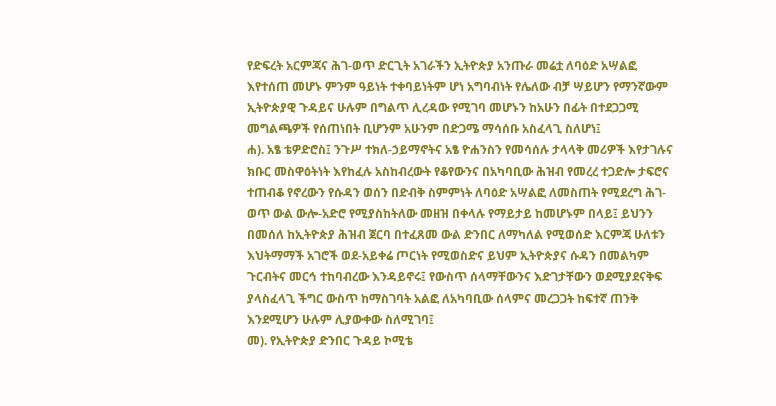የድፍረት አርምጃና ሕገ-ወጥ ድርጊት አገራችን ኢትዮጵያ አንጡራ መሬቷ ለባዕድ አሣልፎ እየተሰጠ መሆኑ ምንም ዓይነት ተቀባይነትም ሆነ አግባብነት የሌለው ብቻ ሣይሆን የማንኛውም ኢትዮጵያዊ ጉዳይና ሁሉም በግልጥ ሊረዳው የሚገባ መሆኑን ከአሁን በፊት በተደጋጋሚ መግልጫዎች የሰጠነበት ቢሆንም አሁንም በድጋሜ ማሳሰቡ አስፈላጊ ስለሆነ፤
ሐ). አፄ ቴዎድሮስ፤ ንጉሥ ተክለ-ኃይማኖትና አፄ ዮሐንስን የመሳሰሉ ታላላቅ መሪዎች እየታገሉና ክቡር መስዋዕትነት እየከፈሉ አስከብረውት የቆየውንና በአካባቢው ሕዝብ የመረረ ተጋድሎ ታፍሮና ተጠብቆ የኖረውን የሱዳን ወሰን በድብቅ ስምምነት ለባዕድ አሣልፎ ለመስጠት የሚደረግ ሕገ-ወጥ ውል ውሎ-አድሮ የሚያስከትለው መዘዝ በቀላሉ የማይታይ ከመሆኑም በላይ፤ ይህንን በመሰለ ከኢትዮጵያ ሕዝብ ጀርባ በተፈጸመ ውል ድንበር ለማካለል የሚወሰድ እርምጃ ሁለቱን እህትማማች አገሮች ወደ-አይቀሬ ጦርነት የሚወስድና ይህም ኢትዮጵያና ሱዳን በመልካም ጉርብትና መርኅ ተከባብረው እንዳይኖሩ፤ የውስጥ ሰላማቸውንና እድገታቸውን ወደሚያደናቅፍ ያላስፈላጊ ችግር ውስጥ ከማስገባት አልፎ ለአካባቢው ሰላምና መረጋጋት ከፍተኛ ጠንቅ እንደሚሆን ሁሉም ሊያውቀው ስለሚገባ፤
መ). የኢትዮጵያ ድንበር ጉዳይ ኮሚቴ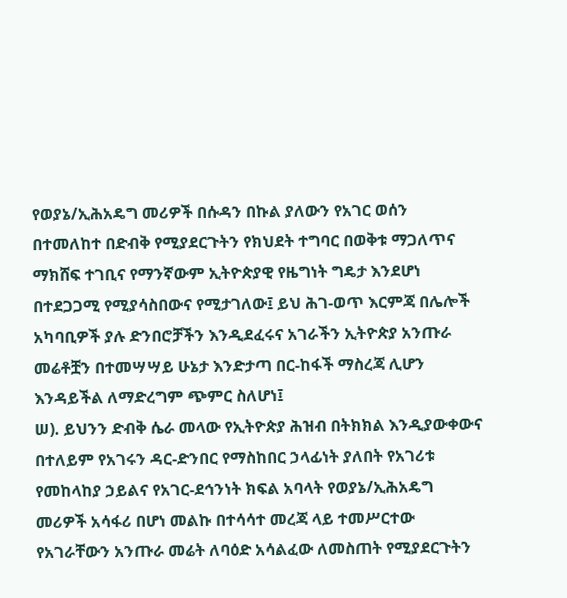የወያኔ/ኢሕአዴግ መሪዎች በሱዳን በኩል ያለውን የአገር ወሰን በተመለከተ በድብቅ የሚያደርጉትን የክህደት ተግባር በወቅቱ ማጋለጥና ማክሸፍ ተገቢና የማንኛውም ኢትዮጵያዊ የዜግነት ግዴታ እንደሆነ በተደጋጋሚ የሚያሳስበውና የሚታገለው፤ ይህ ሕገ-ወጥ እርምጃ በሌሎች አካባቢዎች ያሉ ድንበሮቻችን እንዲደፈሩና አገራችን ኢትዮጵያ አንጡራ መሬቶቿን በተመሣሣይ ሁኔታ እንድታጣ በር-ከፋች ማስረጃ ሊሆን እንዳይችል ለማድረግም ጭምር ስለሆነ፤
ሠ). ይህንን ድብቅ ሴራ መላው የኢትዮጵያ ሕዝብ በትክክል እንዲያውቀውና በተለይም የአገሩን ዳር-ድንበር የማስከበር ኃላፊነት ያለበት የአገሪቱ የመከላከያ ኃይልና የአገር-ደኅንነት ክፍል አባላት የወያኔ/ኢሕአዴግ መሪዎች አሳፋሪ በሆነ መልኩ በተሳሳተ መረጃ ላይ ተመሥርተው የአገራቸውን አንጡራ መሬት ለባዕድ አሳልፈው ለመስጠት የሚያደርጉትን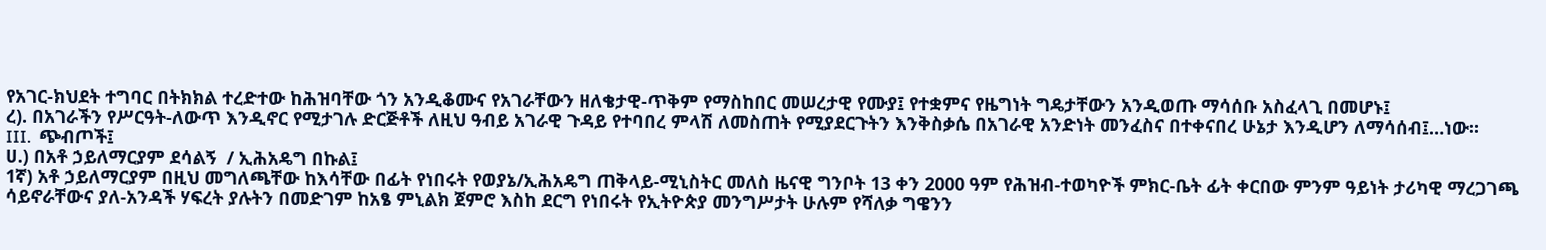የአገር-ክህደት ተግባር በትክክል ተረድተው ከሕዝባቸው ጎን አንዲቆሙና የአገራቸውን ዘለቄታዊ-ጥቅም የማስከበር መሠረታዊ የሙያ፤ የተቋምና የዜግነት ግዴታቸውን አንዲወጡ ማሳሰቡ አስፈላጊ በመሆኑ፤
ረ). በአገራችን የሥርዓት-ለውጥ እንዲኖር የሚታገሉ ድርጅቶች ለዚህ ዓብይ አገራዊ ጉዳይ የተባበረ ምላሽ ለመስጠት የሚያደርጉትን እንቅስቃሴ በአገራዊ አንድነት መንፈስና በተቀናበረ ሁኔታ እንዲሆን ለማሳሰብ፤…ነው።
III.  ጭብጦች፤
ሀ.) በአቶ ኃይለማርያም ደሳልኝ  / ኢሕአዴግ በኩል፤
1ኛ) አቶ ኃይለማርያም በዚህ መግለጫቸው ከእሳቸው በፊት የነበሩት የወያኔ/ኢሕአዴግ ጠቅላይ-ሚኒስትር መለስ ዜናዊ ግንቦት 13 ቀን 2000 ዓም የሕዝብ-ተወካዮች ምክር-ቤት ፊት ቀርበው ምንም ዓይነት ታሪካዊ ማረጋገጫ ሳይኖራቸውና ያለ-አንዳች ሃፍረት ያሉትን በመድገም ከአፄ ምኒልክ ጀምሮ እስከ ደርግ የነበሩት የኢትዮጵያ መንግሥታት ሁሉም የሻለቃ ግዌንን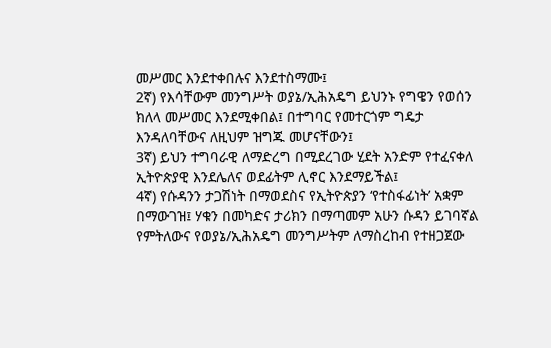መሥመር እንደተቀበሉና እንደተስማሙ፤
2ኛ) የእሳቸውም መንግሥት ወያኔ/ኢሕአዴግ ይህንኑ የግዌን የወሰን ክለላ መሥመር እንደሚቀበል፤ በተግባር የመተርጎም ግዴታ እንዳለባቸውና ለዚህም ዝግጁ መሆናቸውን፤
3ኛ) ይህን ተግባራዊ ለማድረግ በሚደረገው ሂደት አንድም የተፈናቀለ ኢትዮጵያዊ እንደሌለና ወደፊትም ሊኖር እንደማይችል፤
4ኛ) የሱዳንን ታጋሽነት በማወደስና የኢትዮጵያን ‘የተስፋፊነት’ አቋም በማውገዝ፤ ሃቁን በመካድና ታሪክን በማጣመም አሁን ሱዳን ይገባኛል የምትለውና የወያኔ/ኢሕአዴግ መንግሥትም ለማስረከብ የተዘጋጀው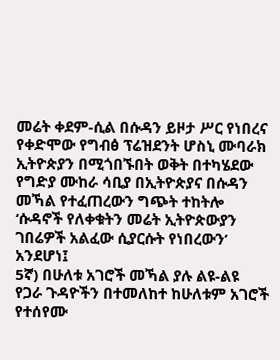መሬት ቀደም-ሲል በሱዳን ይዞታ ሥር የነበረና የቀድሞው የግብፅ ፕሬዝደንት ሆስኒ ሙባራክ ኢትዮጵያን በሚጎበኙበት ወቅት በተካሄደው የግድያ ሙከራ ሳቢያ በኢትዮጵያና በሱዳን መኻል የተፈጠረውን ግጭት ተከትሎ ‘ሱዳኖች የለቀቁትን መሬት ኢትዮጵውያን ገበሬዎች አልፈው ሲያርሱት የነበረውን’ አንደሆነ፤
5ኛ) በሁለቱ አገሮች መኻል ያሉ ልዩ-ልዩ የጋራ ጉዳዮችን በተመለከተ ከሁለቱም አገሮች የተሰየሙ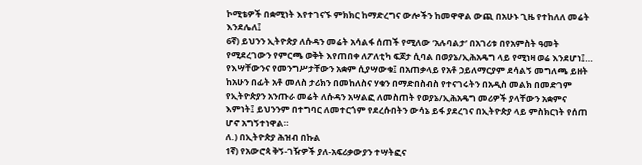ኮሚቴዎች በቋሚነት እየተገናኙ ምክክር ከማድረግና ውሎችን ከመዋዋል ውጪ በአሁኑ ጊዜ የተከለለ መሬት እንደሌለ፤
6ኛ) ይህንን ኢትዮጵያ ለሱዳን መሬት አሳልፋ ሰጠች የሚለው ‘አሉባልታ’ በአገሪቱ በየአምስት ዓመት የሚደረገውን የምርጫ ወቅት እየጠበቀ ለፖለቲካ ፍጆታ ሲባል በወያኔ/ኢሕአዴግ ላይ የሚነዛ ወሬ እንደሆነ፤…
የእሣቸውንና የመንግሥታቸውን አቋም ሲያሣውቁ፤ በአጠቃላይ የአቶ ኃይለማርያም ደሳልኝ መግለጫ ይዘት ከአሁን በፊት አቶ መለስ ታሪክን በመከለስና ሃቁን በማድበስብስ የተናገሩትን በአዲስ መልክ በመድገም የኢትዮጵያን አንጡራ መሬት ለሱዳን አሣልፎ ለመስጠት የወያኔ/ኢሕአዴግ መሪዎች ያላቸውን አቋምና እምነት፤ ይህንንም በተግባር ለመተርጎም የደረሱበትን ውሳኔ ይፋ ያደረገና በኢትዮጵያ ላይ ምስክርነት የሰጠ ሆኖ አግኝተነዋል።
ለ.) በኢትዮጵያ ሕዝብ በኩል
1ኛ) የአውሮጳ ቅኝ-ገዥዎች ያለ-አፍሪቃውያን ተሣትፎና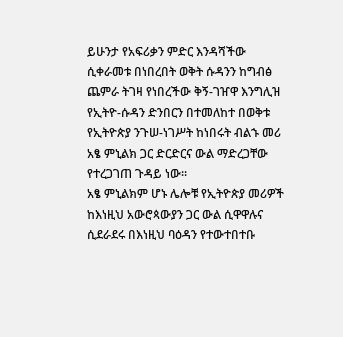ይሁንታ የአፍሪቃን ምድር እንዳሻችው ሲቀራመቱ በነበረበት ወቅት ሱዳንን ከግብፅ ጨምራ ትገዛ የነበረችው ቅኝ-ገዠዋ እንግሊዝ የኢትዮ-ሱዳን ድንበርን በተመለከተ በወቅቱ የኢትዮጵያ ንጉሠ-ነገሥት ከነበሩት ብልኁ መሪ አፄ ምኒልክ ጋር ድርድርና ውል ማድረጋቸው የተረጋገጠ ጉዳይ ነው።
አፄ ምኒልክም ሆኑ ሌሎቹ የኢትዮጵያ መሪዎች ከእነዚህ አውሮጳውያን ጋር ውል ሲዋዋሉና ሲደራደሩ በእነዚህ ባዕዳን የተውተበተቡ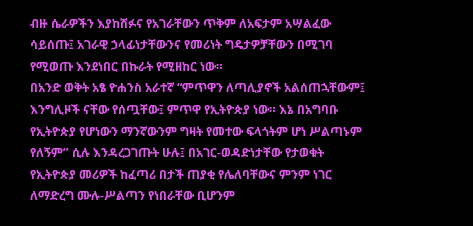ብዙ ሴራዎችን እያከሸፉና የአገራቸውን ጥቅም ለአፍታም አሣልፈው ሳይሰጡ፤ አገራዊ ኃላፊነታቸውንና የመሪነት ግዴታዎቻቸውን በሚገባ የሚወጡ እንደነበር በኩራት የሚዘከር ነው።
በአንድ ወቅት አፄ ዮሐንስ አራተኛ “ምጥዋን ለጣሊያኖች አልሰጠኋቸውም፤ እንግሊዞች ናቸው የሰጧቸው፤ ምጥዋ የኢትዮጵያ ነው። እኔ በአግባቡ የኢትዮጵያ የሆነውን ማንኛውንም ግዛት የመተው ፍላጎትም ሆነ ሥልጣኑም የለኝም’’ ሲሉ እንዳረጋገጡት ሁሉ፤ በአገር-ወዳድነታቸው የታወቁት የኢትዮጵያ መሪዎች ከፈጣሪ በታች ጠያቂ የሌለባቸውና ምንም ነገር ለማድረግ ሙሉ-ሥልጣን የነበራቸው ቢሆንም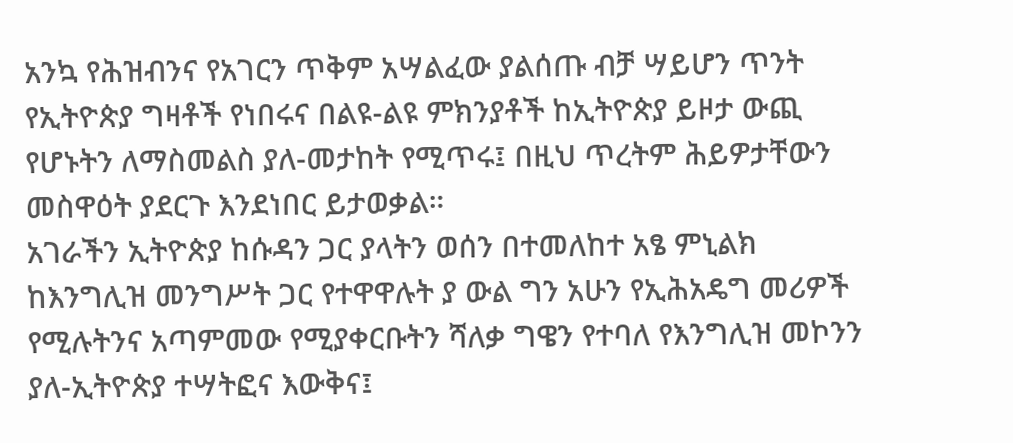አንኳ የሕዝብንና የአገርን ጥቅም አሣልፈው ያልሰጡ ብቻ ሣይሆን ጥንት የኢትዮጵያ ግዛቶች የነበሩና በልዩ-ልዩ ምክንያቶች ከኢትዮጵያ ይዞታ ውጪ የሆኑትን ለማስመልስ ያለ-መታከት የሚጥሩ፤ በዚህ ጥረትም ሕይዎታቸውን መስዋዕት ያደርጉ እንደነበር ይታወቃል።
አገራችን ኢትዮጵያ ከሱዳን ጋር ያላትን ወሰን በተመለከተ አፄ ምኒልክ ከእንግሊዝ መንግሥት ጋር የተዋዋሉት ያ ውል ግን አሁን የኢሕአዴግ መሪዎች የሚሉትንና አጣምመው የሚያቀርቡትን ሻለቃ ግዌን የተባለ የእንግሊዝ መኮንን ያለ-ኢትዮጵያ ተሣትፎና እውቅና፤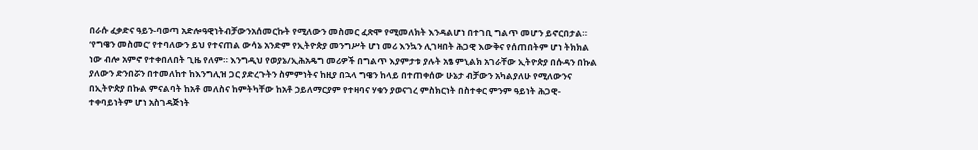በራሱ ፈቃድና ዓይን-ባወጣ አድሎዓዊነትብቻውንአሰመርኩት የሚለውን መስመር ፈጽሞ የሚመለክት እንዳልሆነ በተገቢ ግልጥ መሆን ይኖርበታል። ‘የግዌን መስመር’ የተባለውን ይህ የተናጠል ውሳኔ አንድም የኢትዮጵያ መንግሥት ሆነ መሪ እንኳን ሊገዛበት ሕጋዊ እውቅና የሰጠበትም ሆነ ትክክል ነው ብሎ አምኖ የተቀበለበት ጊዜ የለም። እንግዲህ የወያኔ/ኢሕአዴግ መሪዎች በግልጥ እያምታቱ ያሉት አፄ ምኒልክ አገራቸው ኢትዮጵያ በሱዳን በኩል ያለውን ድንበሯን በተመለከተ ከእንግሊዝ ጋር ያድረጉትን ስምምነትና ከዚያ በኋላ ግዌን ከላይ በተጠቀሰው ሁኔታ ብቻውን አካልያለሁ የሚለውንና በኢትዮጵያ በኩል ምናልባት ከአቶ መለስና ከምትካቸው ከአቶ ኃይለማርያም የተዛባና ሃቁን ያወናገረ ምስክርነት በስተቀር ምንም ዓይነት ሕጋዊ-ተቀባይነትም ሆነ አስገዳጅነት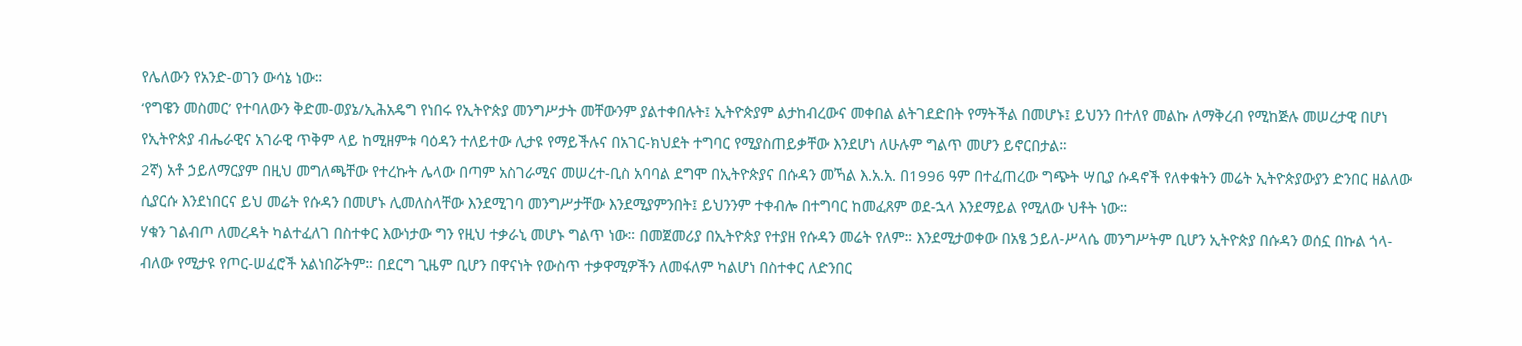የሌለውን የአንድ-ወገን ውሳኔ ነው።
‘የግዌን መስመር’ የተባለውን ቅድመ-ወያኔ/ኢሕአዴግ የነበሩ የኢትዮጵያ መንግሥታት መቸውንም ያልተቀበሉት፤ ኢትዮጵያም ልታከብረውና መቀበል ልትገደድበት የማትችል በመሆኑ፤ ይህንን በተለየ መልኩ ለማቅረብ የሚከጅሉ መሠረታዊ በሆነ የኢትዮጵያ ብሔራዊና አገራዊ ጥቅም ላይ ከሚዘምቱ ባዕዳን ተለይተው ሊታዩ የማይችሉና በአገር-ክህደት ተግባር የሚያስጠይቃቸው እንደሆነ ለሁሉም ግልጥ መሆን ይኖርበታል።
2ኛ) አቶ ኃይለማርያም በዚህ መግለጫቸው የተረኩት ሌላው በጣም አስገራሚና መሠረተ-ቢስ አባባል ደግሞ በኢትዮጵያና በሱዳን መኻል እ.አ.አ. በ1996 ዓም በተፈጠረው ግጭት ሣቢያ ሱዳኖች የለቀቁትን መሬት ኢትዮጵያውያን ድንበር ዘልለው ሲያርሱ እንደነበርና ይህ መሬት የሱዳን በመሆኑ ሊመለስላቸው እንደሚገባ መንግሥታቸው እንደሚያምንበት፤ ይህንንም ተቀብሎ በተግባር ከመፈጸም ወደ-ኋላ እንደማይል የሚለው ህቶት ነው።
ሃቁን ገልብጦ ለመረዳት ካልተፈለገ በስተቀር እውነታው ግን የዚህ ተቃራኒ መሆኑ ግልጥ ነው። በመጀመሪያ በኢትዮጵያ የተያዘ የሱዳን መሬት የለም። እንደሚታወቀው በአፄ ኃይለ-ሥላሴ መንግሥትም ቢሆን ኢትዮጵያ በሱዳን ወሰኗ በኩል ጎላ-ብለው የሚታዩ የጦር-ሠፈሮች አልነበሯትም። በደርግ ጊዜም ቢሆን በዋናነት የውስጥ ተቃዋሚዎችን ለመፋለም ካልሆነ በስተቀር ለድንበር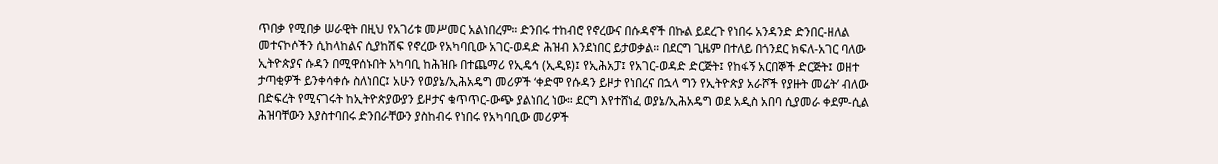ጥበቃ የሚበቃ ሠራዊት በዚህ የአገሪቱ መሥመር አልነበረም። ድንበሩ ተከብሮ የኖረውና በሱዳኖች በኩል ይደረጉ የነበሩ አንዳንድ ድንበር-ዘለል መተናኮሶችን ሲከላከልና ሲያከሽፍ የኖረው የአካባቢው አገር-ወዳድ ሕዝብ እንደነበር ይታወቃል። በደርግ ጊዜም በተለይ በጎንደር ክፍለ-አገር ባለው ኢትዮጵያና ሱዳን በሚዋሰኑበት አካባቢ ከሕዝቡ በተጨማሪ የኢዴኅ (ኢዲዩ)፤ የኢሕአፓ፤ የአገር-ወዳድ ድርጅት፤ የከፋኝ አርበኞች ድርጅት፤ ወዘተ ታጣቂዎች ይንቀሳቀሱ ስለነበር፤ አሁን የወያኔ/ኢሕአዴግ መሪዎች ‘ቀድሞ የሱዳን ይዞታ የነበረና በኋላ ግን የኢትዮጵያ አራሾች የያዙት መሬት’ ብለው በድፍረት የሚናገሩት ከኢትዮጵያውያን ይዞታና ቁጥጥር-ውጭ ያልነበረ ነው። ደርግ እየተሸነፈ ወያኔ/ኢሕአዴግ ወደ አዲስ አበባ ሲያመራ ቀደም-ሲል ሕዝባቸውን እያስተባበሩ ድንበራቸውን ያስከብሩ የነበሩ የአካባቢው መሪዎች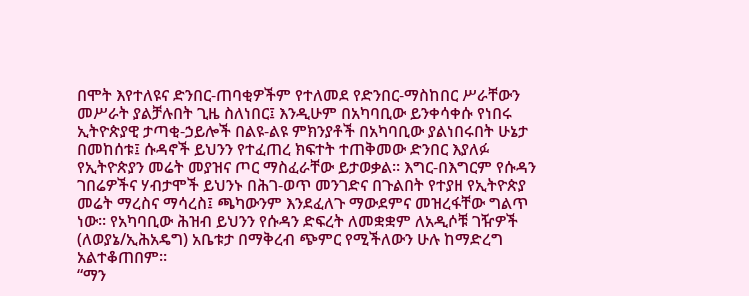በሞት እየተለዩና ድንበር-ጠባቂዎችም የተለመደ የድንበር-ማስከበር ሥራቸውን መሥራት ያልቻሉበት ጊዜ ስለነበር፤ እንዲሁም በአካባቢው ይንቀሳቀሱ የነበሩ ኢትዮጵያዊ ታጣቂ-ኃይሎች በልዩ-ልዩ ምክንያቶች በአካባቢው ያልነበሩበት ሁኔታ በመከሰቱ፤ ሱዳኖች ይህንን የተፈጠረ ክፍተት ተጠቅመው ድንበር እያለፉ የኢትዮጵያን መሬት መያዝና ጦር ማስፈራቸው ይታወቃል። እግር-በእግርም የሱዳን ገበሬዎችና ሃብታሞች ይህንኑ በሕገ-ወጥ መንገድና በጉልበት የተያዘ የኢትዮጵያ መሬት ማረስና ማሳረስ፤ ጫካውንም እንደፈለጉ ማውደምና መዝረፋቸው ግልጥ ነው። የአካባቢው ሕዝብ ይህንን የሱዳን ድፍረት ለመቋቋም ለአዲሶቹ ገዥዎች (ለወያኔ/ኢሕአዴግ) አቤቱታ በማቅረብ ጭምር የሚችለውን ሁሉ ከማድረግ አልተቆጠበም።
“ማን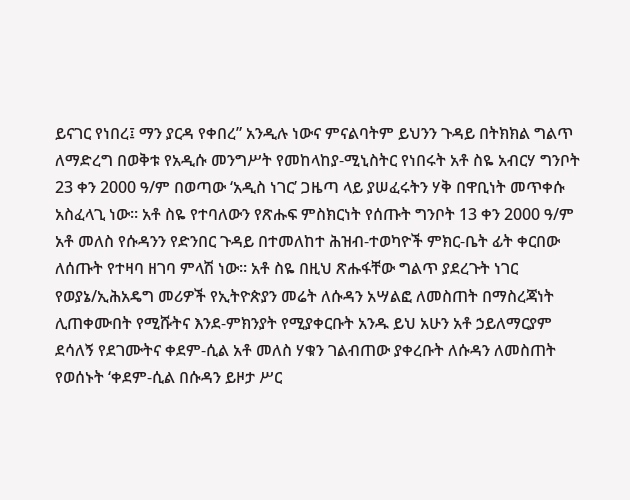ይናገር የነበረ፤ ማን ያርዳ የቀበረ” አንዲሉ ነውና ምናልባትም ይህንን ጉዳይ በትክክል ግልጥ ለማድረግ በወቅቱ የአዲሱ መንግሥት የመከላከያ-ሚኒስትር የነበሩት አቶ ስዬ አብርሃ ግንቦት 23 ቀን 2000 ዓ/ም በወጣው ‘አዲስ ነገር’ ጋዜጣ ላይ ያሠፈሩትን ሃቅ በዋቢነት መጥቀሱ አስፈላጊ ነው። አቶ ስዬ የተባለውን የጽሑፍ ምስክርነት የሰጡት ግንቦት 13 ቀን 2000 ዓ/ም አቶ መለስ የሱዳንን የድንበር ጉዳይ በተመለከተ ሕዝብ-ተወካዮች ምክር-ቤት ፊት ቀርበው ለሰጡት የተዛባ ዘገባ ምላሽ ነው። አቶ ስዬ በዚህ ጽሑፋቸው ግልጥ ያደረጉት ነገር የወያኔ/ኢሕአዴግ መሪዎች የኢትዮጵያን መሬት ለሱዳን አሣልፎ ለመስጠት በማስረጃነት ሊጠቀሙበት የሚሹትና እንደ-ምክንያት የሚያቀርቡት አንዱ ይህ አሁን አቶ ኃይለማርያም ደሳለኝ የደገሙትና ቀደም-ሲል አቶ መለስ ሃቁን ገልብጠው ያቀረቡት ለሱዳን ለመስጠት የወሰኑት ‘ቀደም-ሲል በሱዳን ይዞታ ሥር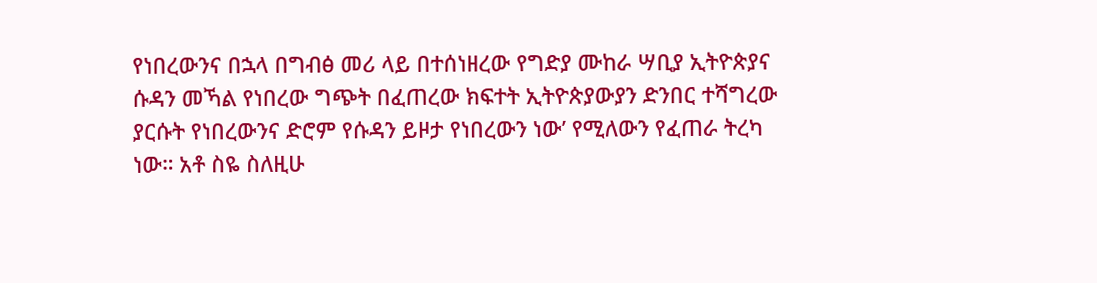የነበረውንና በኋላ በግብፅ መሪ ላይ በተሰነዘረው የግድያ ሙከራ ሣቢያ ኢትዮጵያና ሱዳን መኻል የነበረው ግጭት በፈጠረው ክፍተት ኢትዮጵያውያን ድንበር ተሻግረው ያርሱት የነበረውንና ድሮም የሱዳን ይዞታ የነበረውን ነው’ የሚለውን የፈጠራ ትረካ ነው። አቶ ስዬ ስለዚሁ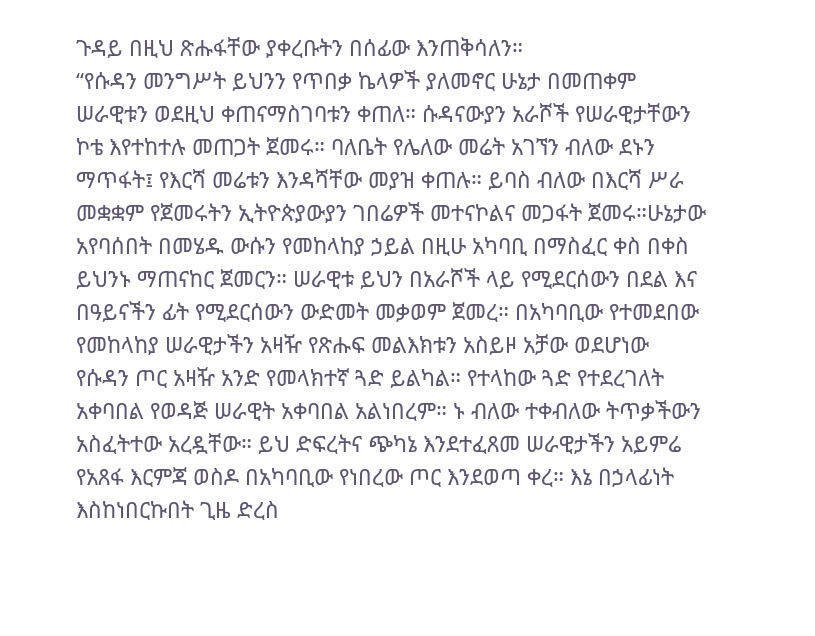ጉዳይ በዚህ ጽሑፋቸው ያቀረቡትን በሰፊው እንጠቅሳለን።
“የሱዳን መንግሥት ይህንን የጥበቃ ኬላዎች ያለመኖር ሁኔታ በመጠቀም ሠራዊቱን ወደዚህ ቀጠናማስገባቱን ቀጠለ። ሱዳናውያን አራሾች የሠራዊታቸውን ኮቴ እየተከተሉ መጠጋት ጀመሩ። ባለቤት የሌለው መሬት አገኘን ብለው ደኑን ማጥፋት፤ የእርሻ መሬቱን እንዳሻቸው መያዝ ቀጠሉ። ይባስ ብለው በእርሻ ሥራ መቋቋም የጀመሩትን ኢትዮጵያውያን ገበሬዎች መተናኮልና መጋፋት ጀመሩ።ሁኔታው አየባሰበት በመሄዱ ውሱን የመከላከያ ኃይል በዚሁ አካባቢ በማስፈር ቀስ በቀስ ይህንኑ ማጠናከር ጀመርን። ሠራዊቱ ይህን በአራሾች ላይ የሚደርሰውን በደል እና በዓይናችን ፊት የሚደርሰውን ውድመት መቃወም ጀመረ። በአካባቢው የተመደበው የመከላከያ ሠራዊታችን አዛዥ የጽሑፍ መልእክቱን አስይዞ አቻው ወደሆነው የሱዳን ጦር አዛዥ አንድ የመላክተኛ ጓድ ይልካል። የተላከው ጓድ የተደረገለት አቀባበል የወዳጅ ሠራዊት አቀባበል አልነበረም። ኑ ብለው ተቀብለው ትጥቃችውን አስፈትተው አረዷቸው። ይህ ድፍረትና ጭካኔ እንደተፈጸመ ሠራዊታችን አይምሬ የአጸፋ እርምጃ ወስዶ በአካባቢው የነበረው ጦር እንደወጣ ቀረ። እኔ በኃላፊነት እስከነበርኩበት ጊዜ ድረስ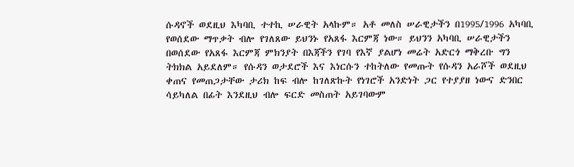ሱዳኖች ወደዚህ እካባቢ ተተኪ ሠራዊት አላኩም። አቶ መለስ ሠራዊታችን በ1995/1996 አካባቢ የወሰደው ማጥቃት ብሎ የገለጸው ይህንኑ የአጸፋ እርምጃ ነው። ይህንን አካባቢ ሠራዊታችን በወሰደው የአጸፋ እርምጃ ምክንያት በእጃችን የገባ የእኛ ያልሆነ መሬት አድርጎ ማቅረቡ ግን ትክክል አይደለም። የሱዳን ወታደሮች እና እነርሱን ተከትለው የመጡት የሱዳን አራሾች ወደዚህ ቀጠና የመጠጋታቸው ታሪክ ከፍ ብሎ ከገለጽኩት የነገሮች አንድነት ጋር የተያያዘ ነውና ድንበር ሳይካለል በፊት እንደዚህ ብሎ ፍርድ መስጠት አይገባውም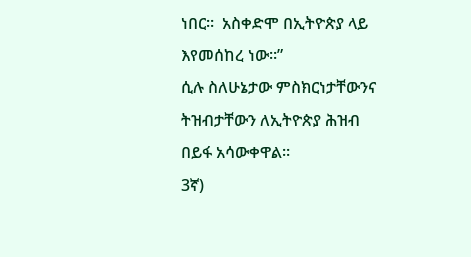ነበር።  አስቀድሞ በኢትዮጵያ ላይ እየመሰከረ ነው።”
ሲሉ ስለሁኔታው ምስክርነታቸውንና ትዝብታቸውን ለኢትዮጵያ ሕዝብ በይፋ አሳውቀዋል።
3ኛ)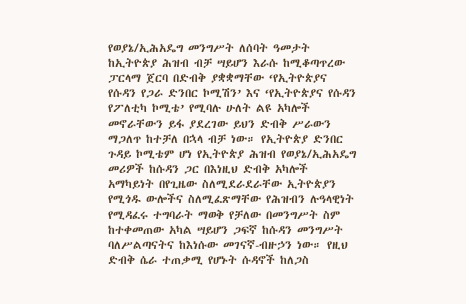የወያኔ/ኢሕአዴግ መንግሥት ለሰባት ዓመታት ከኢትዮጵያ ሕዝብ ብቻ ሣይሆን እራሱ ከሚቆጣጥረው ፓርላማ ጀርባ በድብቅ ያቋቋማቸው ‘የኢትዮጵያና የሱዳን የጋራ ድንበር ኮሚሽን’ እና ‘የኢትዮጵያና የሱዳን የፖለቲካ ኮሚቴ’ የሚባሉ ሁለት ልዩ አካሎች መኖራቸውን ይፋ ያደረገው ይህን ድብቅ ሥራውን ማጋለጥ ከተቻለ በኋላ ብቻ ነው። የኢትዮጵያ ድንበር ጉዳይ ኮሚቴም ሆነ የኢትዮጵያ ሕዝብ የወያኔ/ኢሕአዴግ መሪዎች ከሱዳን ጋር በእነዚህ ድብቅ አካሎች አማካይነት በየጊዜው ስለሚደራደራቸው ኢትዮጵያን የሚጎዱ ውሎችና ስለሚፈጽማቸው የሕዝብን ሉዓላዊነት የሚዳፈሩ ተግባራት ማወቅ የቻለው በመንግሥት ስም ከተቀመጠው አካል ሣይሆን ጋፍኛ ከሱዳን መንግሥት ባለሥልጣናትና ከእነሱው መገናኛ-ብዙኃን ነው። የዚህ ድብቅ ሴራ ተጠቃሚ የሆኑት ሱዳኖች ከለጋስ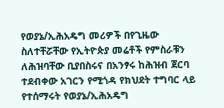የወያኔ/ኢሕአዴግ መሪዎች በየጊዜው ስለተቸሯቸው የኢትዮጵያ መሬቶች የምስራቹን ለሕዝባቸው ቢያበስሩና በአንፃሩ ከሕዝብ ጀርባ ተደብቀው አገርን የሚጎዳ የክህደት ተግባር ላይ የተሰማሩት የወያኔ/ኢሕአዴግ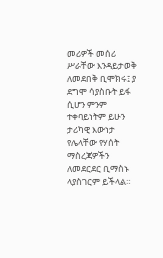መሪዎች መሰሪ ሥራቸው እንዳይታወቅ ለመደበቅ ቢሞክሩ፤ ያ ደግሞ ሳያስቡት ይፋ ሲሆን ምንም ተቀባይነትም ይሁን ታሪካዊ እውነታ የሌላቸው የሃሰት ማስረጃዎችን ለመደርደር ቢማስኑ ላያስገርም ይችላል።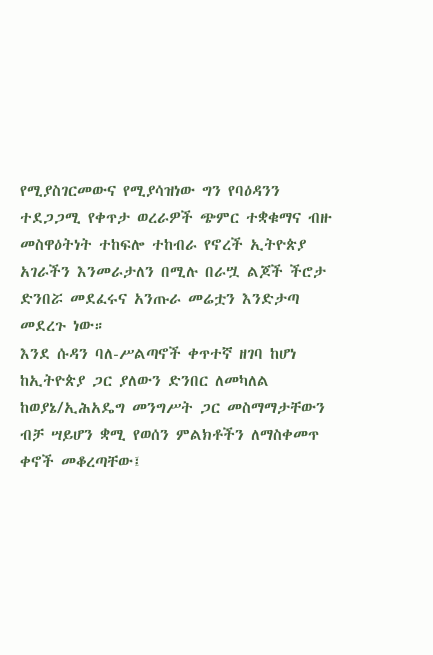የሚያስገርመውና የሚያሳዝነው ግን የባዕዳንን ተደጋጋሚ የቀጥታ ወረራዎች ጭምር ተቋቁማና ብዙ መስዋዕትነት ተከፍሎ ተከብራ የኖረች ኢትዮጵያ አገራችን እንመራታለን በሚሉ በራሧ ልጆች ችሮታ ድንበሯ መደፈሩና አንጡራ መሬቷን እንድታጣ መደረጉ ነው።
እንደ ሱዳን ባለ-ሥልጣኖች ቀጥተኛ ዘገባ ከሆነ ከኢትዮጵያ ጋር ያለውን ድንበር ለመካለል ከወያኔ/ኢሕአዴግ መንግሥት ጋር መስማማታቸውን ብቻ ሣይሆን ቋሚ የወሰን ምልክቶችን ለማስቀመጥ ቀኖች መቆረጣቸው፤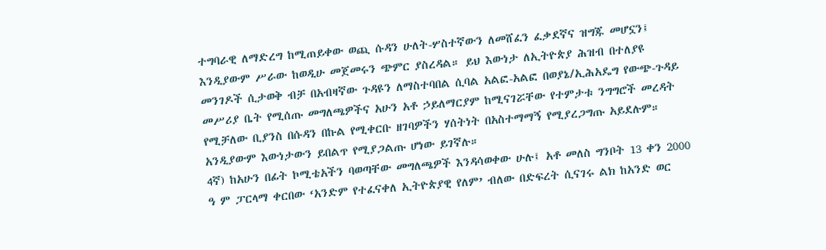ተግባራዊ ለማድረግ ከሚጠይቀው ወጪ ሱዳን ሁለት-ሦስተኛውን ለመሸፈን ፈቃደኛና ዝግጁ መሆኗን፤ እንዲያውም ሥራው ከወዲሁ መጀመሩን ጭምር ያስረዳል። ይህ እውነታ ለኢትዮጵያ ሕዝብ በተለያዩ መንገዶች ሲታወቅ ብቻ በአብዛኛው ጉዳዩን ለማስተባበል ሲባል አልፎ-አልፎ በወያኔ/ኢሕአዴግ የውጭ-ጉዳይ መሥሪያ ቤት የሚሰጡ መግለጫዎችና አሁን አቶ ኃይለማርያም ከሚናገሯቸው የተምታቱ ንግግሮች መረዳት የሚቻለው ቢያንስ በሱዳን በኩል የሚቀርቡ ዘገባዎችን ሃሰትነት በአስተማማኝ የሚያረጋግጡ አይደሉም። አንዲያውም እውነታውን ይበልጥ የሚያጋልጡ ሆነው ይገኛሉ።
4ኛ) ከአሁን በፊት ኮሚቴአችን ባወጣቸው መግለጫዎች እንዳሳወቀው ሁሉ፤ አቶ መለስ ግንቦት 13 ቀን 2000 ዓ ም ፓርላማ ቀርበው ‘አንድም የተፈናቀለ ኢትዮጵያዊ የለም’ ብለው በድፍረት ሲናገሩ ልክ ከአንድ ወር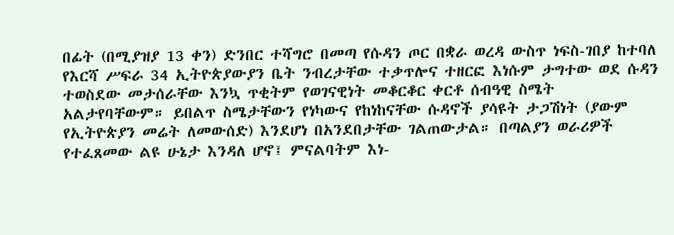በፊት (በሚያዝያ 13 ቀን) ድንበር ተሻግሮ በመጣ የሱዳን ጦር በቋራ ወረዳ ውስጥ ነፍስ-ገበያ ከተባለ የእርሻ ሥፍራ 34 ኢትዮጵያውያን ቤት ንብረታቸው ተቃጥሎና ተዘርፎ እነሱም ታግተው ወደ ሱዳን ተወስደው መታሰራቸው እንኳ ጥቂትም የወገናዊነት መቆርቆር ቀርቶ ሰብዓዊ ስሜት አልታየባቸውም። ይበልጥ ስሜታቸውን የነካውና የከነከናቸው ሱዳኖች ያሳዩት ታጋሽነት (ያውም የኢትዮጵያን መሬት ለመውሰድ) እንደሆነ በአንደበታቸው ገልጠውታል። በጣልያን ወራሪዎች የተፈጸመው ልዩ ሁኔታ እንዳለ ሆኖ፤ ምናልባትም እነ-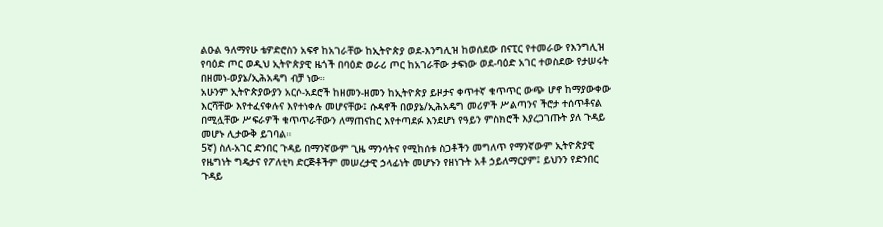ልዑል ዓለማየሁ ቴዎድሮስን አፍኖ ከአገራቸው ከኢትዮጵያ ወደ-እንግሊዝ ከወሰደው በናፒር የተመራው የእንግሊዝ የባዕድ ጦር ወዲህ ኢትዮጵያዊ ዜጎች በባዕድ ወራሪ ጦር ከአገራቸው ታፍነው ወደ-ባዕድ አገር ተወስደው የታሠሩት በዘመነ-ወያኔ/ኢሕአዴግ ብቻ ነው።
አሁንም ኢትዮጵያውያን አርሶ-አደሮች ከዘመን-ዘመን ከኢትዮጵያ ይዞታና ቀጥተኛ ቁጥጥር ውጭ ሆኖ ከማያውቀው እርሻቸው እየተፈናቀሉና እየተነቀሉ መሆናቸው፤ ሱዳኖች በወያኔ/ኢሕአዴግ መሪዎች ሥልጣንና ችሮታ ተሰጥቶናል በሚሏቸው ሥፍራዎች ቁጥጥራቸውን ለማጠናከር እየተጣደፉ እንደሆነ የዓይን ምስክሮች እያረጋገጡት ያለ ጉዳይ መሆኑ ሊታውቅ ይገባል።
5ኛ) ስለ-አገር ድንበር ጉዳይ በማንኛውም ጊዜ ማንሳትና የሚከሰቱ ስጋቶችን መግለጥ የማንኛውም ኢትዮጵያዊ የዜግነት ግዴታና የፖለቲካ ድርጅቶችም መሠረታዊ ኃላፊነት መሆኑን የዘነጉት አቶ ኃይለማርያም፤ ይህንን የድንበር ጉዳይ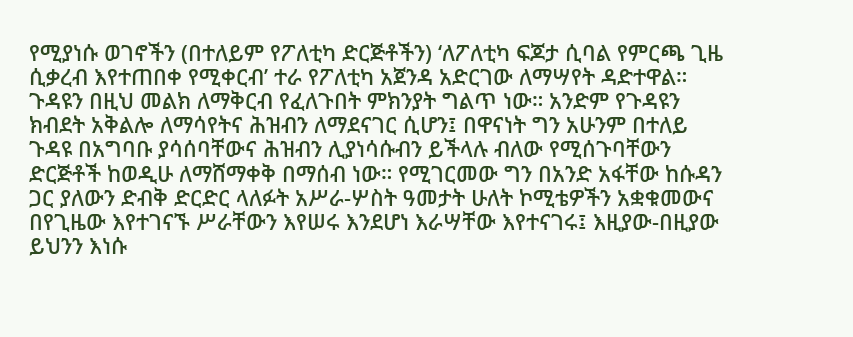የሚያነሱ ወገኖችን (በተለይም የፖለቲካ ድርጅቶችን) ‘ለፖለቲካ ፍጆታ ሲባል የምርጫ ጊዜ ሲቃረብ እየተጠበቀ የሚቀርብ’ ተራ የፖለቲካ አጀንዳ አድርገው ለማሣየት ዳድተዋል። ጉዳዩን በዚህ መልክ ለማቅርብ የፈለጉበት ምክንያት ግልጥ ነው። አንድም የጉዳዩን ክብደት አቅልሎ ለማሳየትና ሕዝብን ለማደናገር ሲሆን፤ በዋናነት ግን አሁንም በተለይ ጉዳዩ በአግባቡ ያሳሰባቸውና ሕዝብን ሊያነሳሱብን ይችላሉ ብለው የሚሰጉባቸውን ድርጅቶች ከወዲሁ ለማሸማቀቅ በማሰብ ነው። የሚገርመው ግን በአንድ አፋቸው ከሱዳን ጋር ያለውን ድብቅ ድርድር ላለፉት አሥራ-ሦስት ዓመታት ሁለት ኮሚቴዎችን አቋቁመውና በየጊዜው እየተገናኙ ሥራቸውን እየሠሩ እንደሆነ እራሣቸው እየተናገሩ፤ እዚያው-በዚያው ይህንን እነሱ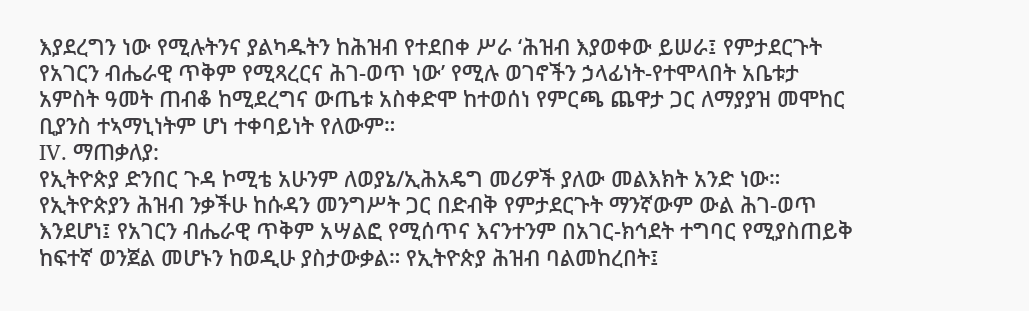እያደረግን ነው የሚሉትንና ያልካዱትን ከሕዝብ የተደበቀ ሥራ ‘ሕዝብ እያወቀው ይሠራ፤ የምታደርጉት የአገርን ብሔራዊ ጥቅም የሚጻረርና ሕገ-ወጥ ነው’ የሚሉ ወገኖችን ኃላፊነት-የተሞላበት አቤቱታ አምስት ዓመት ጠብቆ ከሚደረግና ውጤቱ አስቀድሞ ከተወሰነ የምርጫ ጨዋታ ጋር ለማያያዝ መሞከር ቢያንስ ተኣማኒነትም ሆነ ተቀባይነት የለውም።
IV. ማጠቃለያ:
የኢትዮጵያ ድንበር ጉዳ ኮሚቴ አሁንም ለወያኔ/ኢሕአዴግ መሪዎች ያለው መልእክት አንድ ነው። የኢትዮጵያን ሕዝብ ንቃችሁ ከሱዳን መንግሥት ጋር በድብቅ የምታደርጉት ማንኛውም ውል ሕገ-ወጥ እንደሆነ፤ የአገርን ብሔራዊ ጥቅም አሣልፎ የሚሰጥና እናንተንም በአገር-ክኅደት ተግባር የሚያስጠይቅ ከፍተኛ ወንጀል መሆኑን ከወዲሁ ያስታውቃል። የኢትዮጵያ ሕዝብ ባልመከረበት፤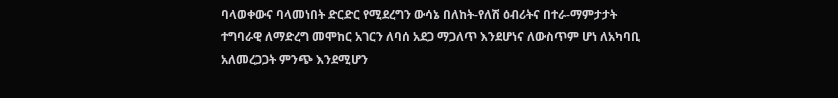ባላወቀውና ባላመነበት ድርድር የሚደረግን ውሳኔ በለከት-የለሽ ዕብሪትና በተራ-ማምታታት ተግባራዊ ለማድረግ መሞከር አገርን ለባሰ አደጋ ማጋለጥ እንደሆነና ለውስጥም ሆነ ለአካባቢ አለመረጋጋት ምንጭ እንደሚሆን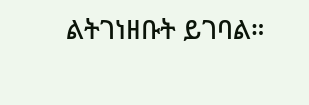ልትገነዘቡት ይገባል።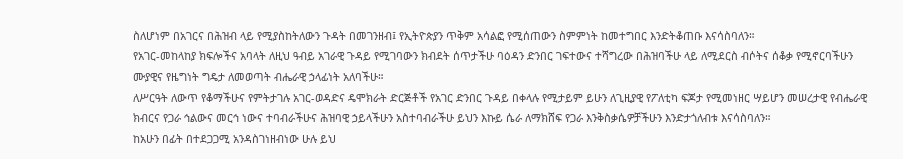ስለሆነም በአገርና በሕዝብ ላይ የሚያስከትለውን ጉዳት በመገንዘብ፤ የኢትዮጵያን ጥቅም አሳልፎ የሚሰጠውን ስምምነት ከመተግበር እንድትቆጠቡ እናሳስባለን።
የአገር-መከላከያ ክፍሎችና አባላት ለዚህ ዓብይ አገራዊ ጉዳይ የሚገባውን ክብደት ሰጥታችሁ ባዕዳን ድንበር ገፍተውና ተሻግረው በሕዝባችሁ ላይ ለሚደርስ ብሶትና ሰቆቃ የሚኖርባችሁን ሙያዊና የዜግነት ግዴታ ለመወጣት ብሔራዊ ኃላፊነት አለባችሁ።
ለሥርዓት ለውጥ የቆማችሁና የምትታገሉ አገር-ወዳድና ዴሞክራት ድርጅቶች የአገር ድንበር ጉዳይ በቀላሉ የሚታይም ይሁን ለጊዚያዊ የፖለቲካ ፍጆታ የሚመነዘር ሣይሆን መሠረታዊ የብሔራዊ ክብርና የጋራ ኅልውና መርኅ ነውና ተባብራችሁና ሕዝባዊ ኃይላችሁን አስተባብራችሁ ይህን እኩይ ሴራ ለማክሸፍ የጋራ እንቅስቃሴዎቻችሁን እንድታጎለብቱ እናሳስባለን።
ከአሁን በፊት በተደጋጋሚ አንዳስገነዘብነው ሁሉ ይህ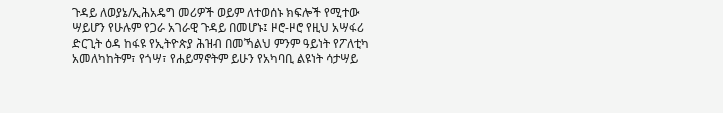ጉዳይ ለወያኔ/ኢሕአዴግ መሪዎች ወይም ለተወሰኑ ክፍሎች የሚተው ሣይሆን የሁሉም የጋራ አገራዊ ጉዳይ በመሆኑ፤ ዞሮ-ዞሮ የዚህ አሣፋሪ ድርጊት ዕዳ ከፋዩ የኢትዮጵያ ሕዝብ በመኻልህ ምንም ዓይነት የፖለቲካ አመለካከትም፣ የጎሣ፣ የሐይማኖትም ይሁን የአካባቢ ልዩነት ሳታሣይ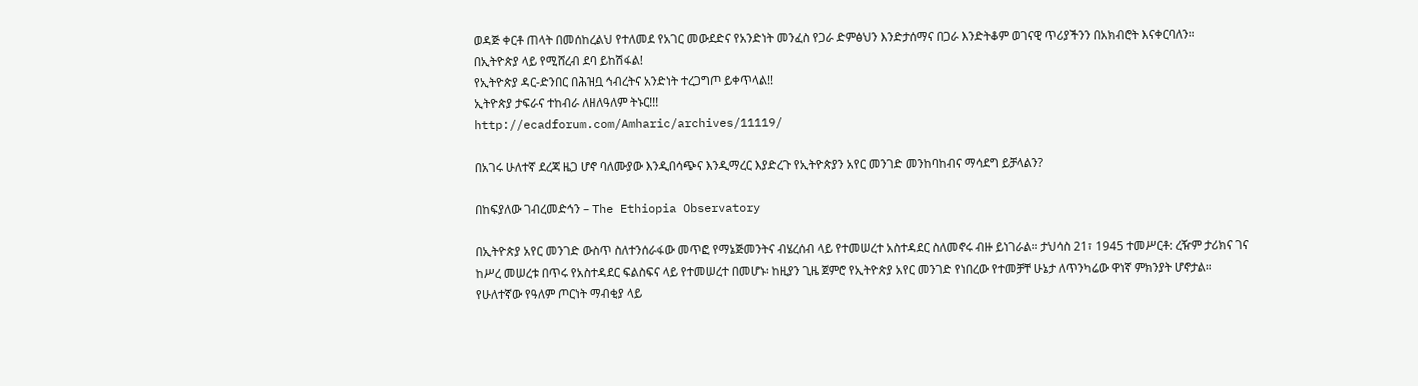ወዳጅ ቀርቶ ጠላት በመሰከረልህ የተለመደ የአገር መውደድና የአንድነት መንፈስ የጋራ ድምፅህን እንድታሰማና በጋራ እንድትቆም ወገናዊ ጥሪያችንን በአክብሮት እናቀርባለን።
በኢትዮጵያ ላይ የሚሸረብ ደባ ይከሽፋል!
የኢትዮጵያ ዳር-ድንበር በሕዝቧ ኅብረትና አንድነት ተረጋግጦ ይቀጥላል!!
ኢትዮጵያ ታፍራና ተከብራ ለዘለዓለም ትኑር!!!
http://ecadforum.com/Amharic/archives/11119/

በአገሩ ሁለተኛ ደረጃ ዜጋ ሆኖ ባለሙያው እንዲበሳጭና እንዲማረር እያድረጉ የኢትዮጵያን አየር መንገድ መንከባከብና ማሳደግ ይቻላልን?

በከፍያለው ገብረመድኅን – The Ethiopia Observatory

በኢትዮጵያ አየር መንገድ ውስጥ ስለተንሰራፋው መጥፎ የማኔጅመንትና ብሄረሰብ ላይ የተመሠረተ አስተዳደር ስለመኖሩ ብዙ ይነገራል። ታህሳስ 21፣ 1945 ተመሥርቶ: ረዥም ታሪክና ገና ከሥረ መሠረቱ በጥሩ የአስተዳደር ፍልስፍና ላይ የተመሠረተ በመሆኑ፡ ከዚያን ጊዜ ጀምሮ የኢትዮጵያ አየር መንገድ የነበረው የተመቻቸ ሁኔታ ለጥንካሬው ዋነኛ ምክንያት ሆኖታል።
የሁለተኛው የዓለም ጦርነት ማብቂያ ላይ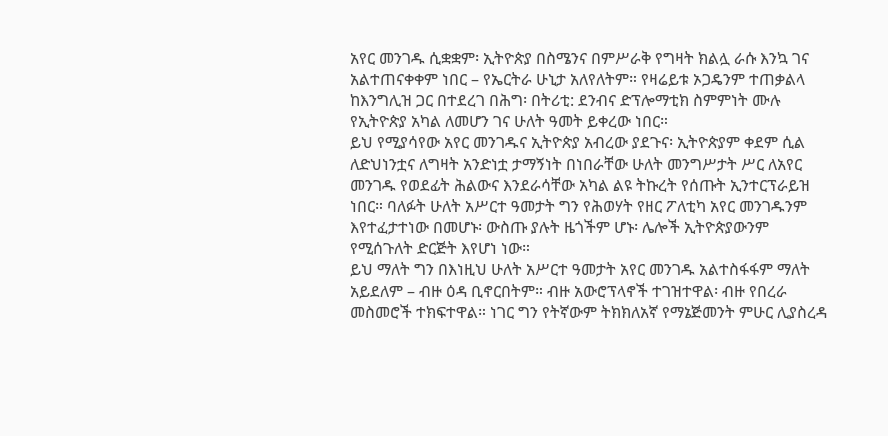አየር መንገዱ ሲቋቋም፡ ኢትዮጵያ በስሜንና በምሥራቅ የግዛት ክልሏ ራሱ እንኳ ገና አልተጠናቀቀም ነበር – የኤርትራ ሁኒታ አለየለትም። የዛሬይቱ ኦጋዴንም ተጠቃልላ ከእንግሊዝ ጋር በተደረገ በሕግ፡ በትሪቲ: ደንብና ድፕሎማቲክ ስምምነት ሙሉ የኢትዮጵያ አካል ለመሆን ገና ሁለት ዓመት ይቀረው ነበር።
ይህ የሚያሳየው አየር መንገዱና ኢትዮጵያ አብረው ያደጉና፡ ኢትዮጵያም ቀደም ሲል ለድህነንቷና ለግዛት አንድነቷ ታማኝነት በነበራቸው ሁለት መንግሥታት ሥር ለአየር መንገዱ የወደፊት ሕልውና እንደራሳቸው አካል ልዩ ትኩረት የሰጡት ኢንተርፕራይዝ ነበር። ባለፉት ሁለት አሥርተ ዓመታት ግን የሕወሃት የዘር ፖለቲካ አየር መንገዱንም እየተፈታተነው በመሆኑ፡ ውስጡ ያሉት ዜጎችም ሆኑ፡ ሌሎች ኢትዮጵያውንም የሚሰጉለት ድርጅት እየሆነ ነው።
ይህ ማለት ግን በእነዚህ ሁለት አሥርተ ዓመታት አየር መንገዱ አልተስፋፋም ማለት አይደለም – ብዙ ዕዳ ቢኖርበትም። ብዙ አውሮፕላኖች ተገዝተዋል፡ ብዙ የበረራ መስመሮች ተክፍተዋል። ነገር ግን የትኛውም ትክክለአኛ የማኔጅመንት ምሁር ሊያስረዳ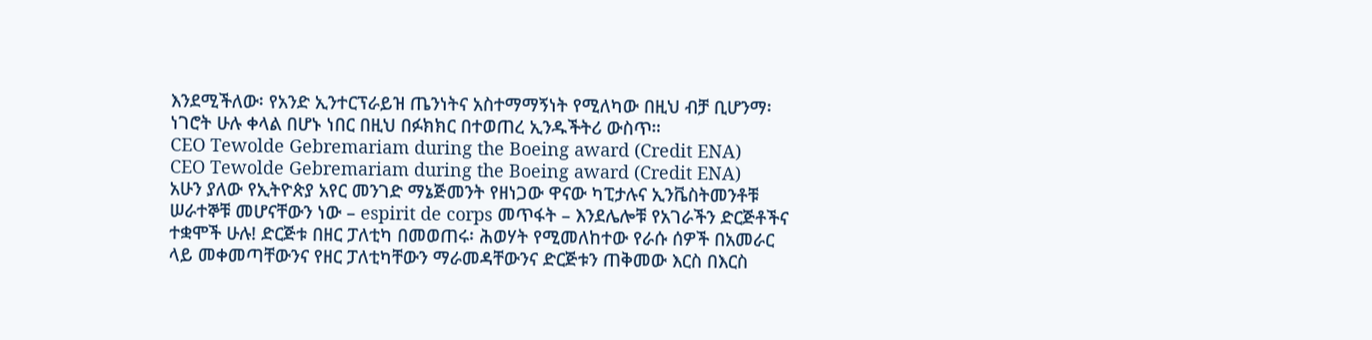እንደሚችለው፡ የአንድ ኢንተርፕራይዝ ጤንነትና አስተማማኝነት የሚለካው በዚህ ብቻ ቢሆንማ፡ ነገሮት ሁሉ ቀላል በሆኑ ነበር በዚህ በፉክክር በተወጠረ ኢንዱችትሪ ውስጥ።
CEO Tewolde Gebremariam during the Boeing award (Credit ENA)
CEO Tewolde Gebremariam during the Boeing award (Credit ENA)
አሁን ያለው የኢትዮጵያ አየር መንገድ ማኔጅመንት የዘነጋው ዋናው ካፒታሉና ኢንቬስትመንቶቹ ሠራተኞቹ መሆናቸውን ነው – espirit de corps መጥፋት – እንደሌሎቹ የአገራችን ድርጅቶችና ተቋሞች ሁሉ! ድርጅቱ በዘር ፓለቲካ በመወጠሩ፡ ሕወሃት የሚመለከተው የራሱ ሰዎች በአመራር ላይ መቀመጣቸውንና የዘር ፓለቲካቸውን ማራመዳቸውንና ድርጅቱን ጠቅመው እርስ በእርስ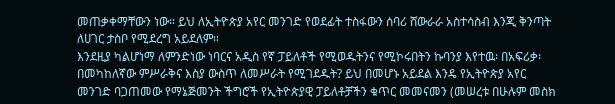መጠቃቀማቸውን ነው። ይህ ለኢትዮጵያ አየር መንገድ የወደፊት ተስፋውን ሰባሪ ሸውራራ አስተሳስብ እንጂ ቅንጣት ለሀገር ታስቦ የሚደረግ አይደለም።
እንደዚያ ካልሆነማ ለምንድነው ነባርና አዲስ የኛ ፓይለቶች የሚወዱትንና የሚኮሩበትን ኩባንያ እየተዉ፡ በአፍሪቃ፡ በመካከለኛው ምሥራቅና እስያ ውስጥ ለመሥራት የሚገደዱት? ይህ በመሆኑ አይደል እንዴ የኢትዮጵያ አየር መንገድ ባጋጠመው የማኔጅመንት ችግሮች የኢትዮጵያዊ ፓይለቶቻችን ቁጥር መመናመን (መሠረቱ በሁሉም መስክ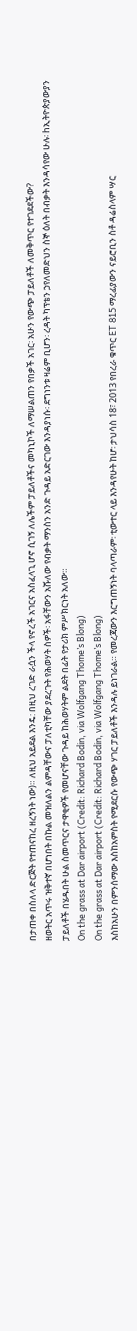በታጠቀ በስለላ ድርጅት የተጠናከረ ዘረኝነት ነው)። ለዚህ አይደል እንዴ: በዚህ ረገድ ራሷን ችላ የኖረች አገርና አስፈላጊ ሆኖ ሲገኝ ለሌችም ፓይለቶችና መካኒኮች ለማሠልጠን የበቃች አገር፡ አሁን የውጭ ፓይለቶች ለመቅጥር የተገደደችው?
ዘወትር አጥሩ ዝቅተኛ በሆነበት በኩል መዝለልን ልምዳቸውና ፓለቲካቸው ያደረጉት የሕወሃት ስዎች፡ አፋቸውን አሹለው የብቃት ማንስን አንድ ጉዳይ አድርገው እንዳያነሱ፡ ደግነንቱ ዛሬም ቢሆን፡ ረዳት ካፕቴን ኃየለመድህን ስኞ ዕለት በብቃት እንዳሳየው ሁሉ፡ hኢትዮጵያውያን ፓይለቶች በሄዱበት ሁል ስመጥርና ታዋቂዎች የመሆናቸው ጉዳይ ከሕወሃትም ልደት በፊት የታሪክ ምሥክርነት አለው።
On the grass at Dar airport (Credit: Richard Bodin, via Wolfgang Thome’s Blong)
On the grass at Dar airport (Credit: Richard Bodin, via Wolfgang Thome’s Blong)
እስከአሁን በምንሰማው እስከአምስት የሚደርሱ የውጭ ሃገር ፓይለቶች እንዳሉ ይነገራል። የመረጃውን እርግጠኝነት ባላጣራም፡ ቲውተር ላይ እንዳየሁት ከሆ፡ ታህሳስ 18፣ 2013 የበረራ ቁጥር ET 815 ማረፊያውን ናይሮቢን ስቶ ዳሬስላም ሣር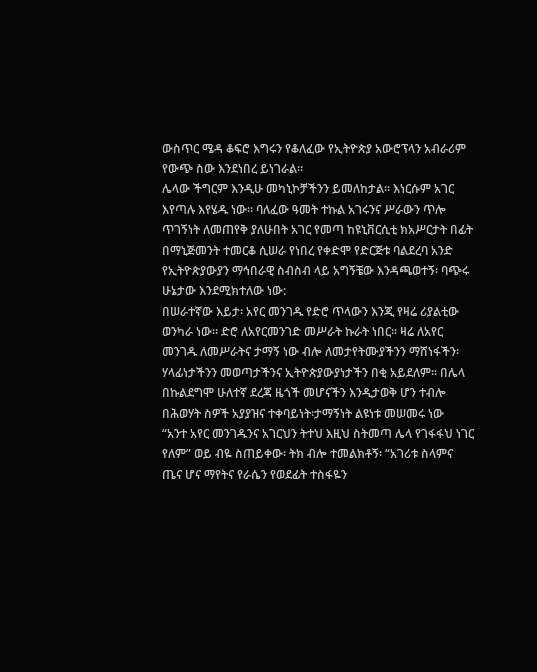ውስጥር ሜዳ ቆፍሮ እግሩን የቆለፈው የኢትዮጵያ አውሮፕላን አብራሪም የውጭ ስው እንደነበረ ይነገራል።
ሌላው ችግርም እንዲሁ መካኒኮቻችንን ይመለከታል። እነርሱም አገር እየጣሉ እየሄዱ ነው። ባለፈው ዓመት ተኩል አገሩንና ሥራውን ጥሎ ጥገኝነት ለመጠየቅ ያለሁበት አገር የመጣ ከዩኒቨርሲቲ ክአሥርታት በፊት በማኒጅመንት ተመርቆ ሲሠራ የነበረ የቀድሞ የድርጅቱ ባልደረባ አንድ የኢትዮጵያውያን ማኅበራዊ ስብስብ ላይ አግኝቼው እንዳጫወተኝ፡ ባጭሩ ሁኔታው እንደሚክተለው ነው:
በሠራተኛው እይታ፡ አየር መንገዱ የድሮ ጥላውን እንጂ የዛሬ ሪያልቲው ወንካራ ነው። ድሮ ለአየርመንገድ መሥራት ኩራት ነበር። ዛሬ ለአየር መንገዱ ለመሥራትና ታማኝ ነው ብሎ ለመታየትሙያችንን ማሸነፋችን፡ ሃላፊነታችንን መወጣታችንና ኢትዮጵያውያነታችን በቂ አይደለም። በሌላ በኩልደግሞ ሁለተኛ ደረጃ ዜጎች መሆናችን እንዲታወቅ ሆን ተብሎ በሕወሃት ስዎች አያያዝና ተቀባይነት፡ታማኝነት ልዩነቱ መሠመሩ ነው
“አንተ አየር መንገዱንና አገርህን ትተህ እዚህ ስትመጣ ሌላ የገፋፋህ ነገር የለም” ወይ ብዬ ስጠይቀው፡ ትክ ብሎ ተመልክቶኝ፡ “አገሪቱ ስላምና ጤና ሆና ማየትና የራሴን የወደፊት ተስፋዬን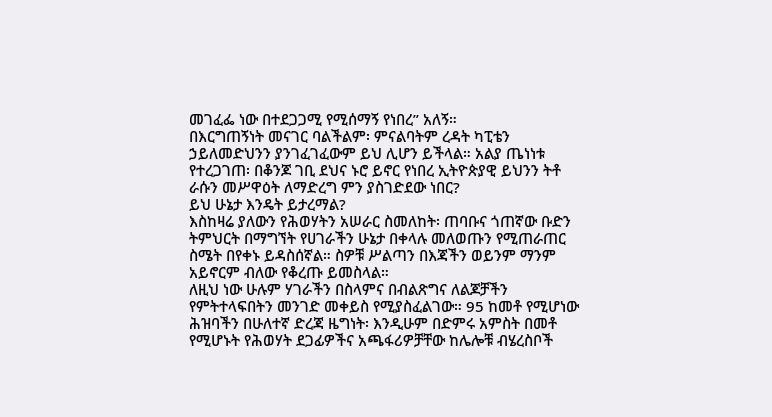መገፈፌ ነው በተደጋጋሚ የሚሰማኝ የነበረ” አለኝ።
በእርግጠኝነት መናገር ባልችልም፡ ምናልባትም ረዳት ካፒቴን ኃይለመድህንን ያንገፈገፈውም ይህ ሊሆን ይችላል። አልያ ጤነነቱ የተረጋገጠ፡ በቆንጆ ገቢ ደህና ኑሮ ይኖር የነበረ ኢትዮጵያዊ ይህንን ትቶ ራሱን መሥዋዕት ለማድረግ ምን ያስገድደው ነበር?
ይህ ሁኔታ እንዴት ይታረማል?
እስከዛሬ ያለውን የሕወሃትን አሠራር ስመለከት፡ ጠባቡና ጎጠኛው ቡድን ትምህርት በማግኘት የሀገራችን ሁኔታ በቀላሉ መለወጡን የሚጠራጠር ስሜት በየቀኑ ይዳስሰኛል። ስዎቹ ሥልጣን በእጃችን ወይንም ማንም አይኖርም ብለው የቆረጡ ይመስላል።
ለዚህ ነው ሁሉም ሃገራችን በስላምና በብልጽግና ለልጆቻችን የምትተላፍበትን መንገድ መቀይስ የሚያስፈልገው። 95 ከመቶ የሚሆነው ሕዝባችን በሁለተኛ ድረጃ ዜግነት፡ እንዲሁም በድምሩ አምስት በመቶ የሚሆኑት የሕወሃት ደጋፊዎችና አጫፋሪዎቻቸው ከሌሎቹ ብሄረስቦች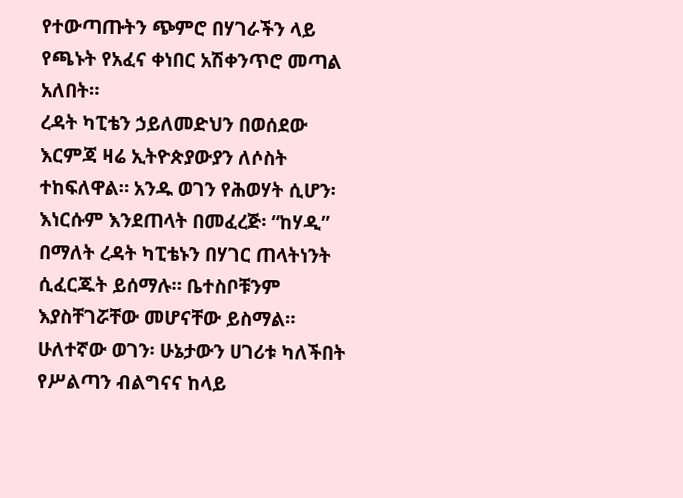የተውጣጡትን ጭምሮ በሃገራችን ላይ የጫኑት የአፈና ቀነበር አሽቀንጥሮ መጣል አለበት።
ረዳት ካፒቴን ኃይለመድህን በወሰደው እርምጃ ዛሬ ኢትዮጵያውያን ለሶስት ተከፍለዋል። አንዱ ወገን የሕወሃት ሲሆን፡ እነርሱም እንደጠላት በመፈረጅ፡ “ከሃዲ” በማለት ረዳት ካፒቴኑን በሃገር ጠላትነንት ሲፈርጁት ይሰማሉ። ቤተስቦቹንም እያስቸገሯቸው መሆናቸው ይስማል።
ሁለተኛው ወገን፡ ሁኔታውን ሀገሪቱ ካለችበት የሥልጣን ብልግናና ከላይ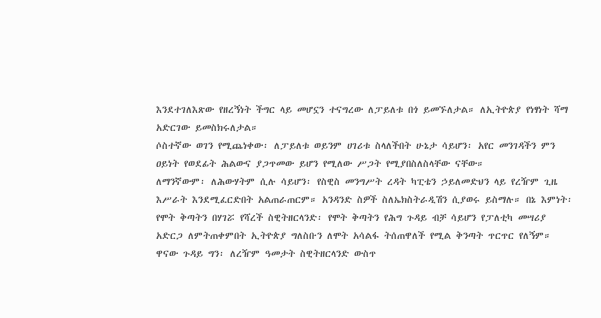እንደተገለእጽው የዘረኝነት ችግር ላይ መሆኗን ተናግረው ለፓይለቱ በጎ ይመኙለታል። ለኢትዮጵያ የነፃነት ሻማ አድርገው ይመስክሩለታል።
ሶስተኛው ወገን የሚጨነቀው፡ ለፓይለቱ ወይንም ሀገሪቱ ስላለችበት ሁኔታ ሳይሆን፡ አየር መንገዳችን ምን ዐይነት የወደፊት ሕልውና ያጋጥመው ይሆን የሚለው ሥጋት የሚያበስለስላቸው ናቸው።
ለማንኛውም፡ ለሕውሃትም ሲሉ ሳይሆን፡ የስዊስ መንግሥት ረዳት ካፒቴን ኃይለመድህን ላይ የረዥም ጊዜ እሥራት እንደሚፈርድበት አልጠራጠርም። አንዳንድ ስዎች ስለኤክስትራዲሽን ሲያወሩ ይስማሉ። በኔ እምነት፡ የሞት ቅጣትን በሃገሯ የሻረች ስዊትዘርላንድ፡ የሞት ቅጣትን የሕግ ጉዳይ ብቻ ሳይሆን የፓለቲካ መሣሪያ አድርጋ ለምትጠቀምበት ኢትዮጵያ ግለስቡን ለሞት አሳልፋ ትሰጠዋለች የሚል ቅንጣት ጥርጥር የለኝም።
ዋናው ጉዳይ ግን፡ ለረዥም ዓመታት ስዊትዘርላንድ ውስጥ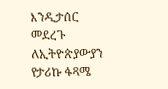እንዲታሰር መደረጉ ለኢትዮጵያውያን የታሪኩ ፋጻሜ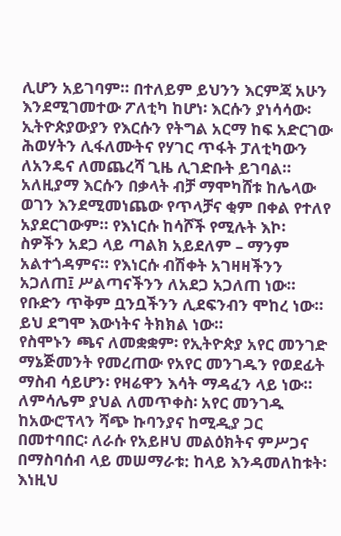ሊሆን አይገባም። በተለይም ይህንን እርምጃ አሁን እንደሚገመተው ፖለቲካ ከሆነ፡ እርሱን ያነሳሳው፡ ኢትዮጵያውያን የእርሱን የትግል አርማ ከፍ አድርገው ሕወሃትን ሊፋለሙትና የሃገር ጥፋት ፓለቲካውን ለአንዴና ለመጨረሻ ጊዜ ሊገድቡት ይገባል። አለዚያማ እርሱን በቃላት ብቻ ማሞካሸቱ ከሌላው ወገን እንደሚመነጨው የጥላቻና ቂም በቀል የተለየ አያደርገውም። የእነርሱ ከሳሾች የሚሉት እኮ፡ ስዎችን አደጋ ላይ ጣልክ አይደለም – ማንም አልተጎዳምና። የእነርሱ ብሽቀት አገዛዛችንን አጋለጠ፤ ሥልጣናችንን ለአደጋ አጋለጠ ነው። የቡድን ጥቅም ቧንቧችንን ሊደፍንብን ሞከረ ነው። ይህ ደግሞ እውነትና ትክክል ነው።
የስሞኑን ጫና ለመቋቋም፡ የኢትዮጵያ አየር መንገድ ማኔጅመንት የመረጠው የአየር መንገዱን የወደፊት ማስብ ሳይሆን፡ የዛሬዋን እሳት ማዳፈን ላይ ነው። ለምሳሌም ያህል ለመጥቀስ፡ አየር መንገዱ ከአውሮፕላን ሻጭ ኩባንያና ከሚዲያ ጋር በመተባበር፡ ለራሱ የአይዞህ መልዕክትና ምሥጋና በማስባሰብ ላይ መሠማራቱ: ከላይ እንዳመለከቱት፡ እነዚህ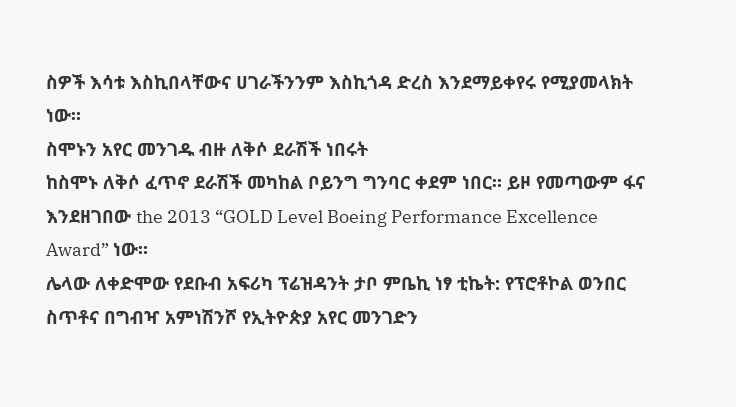ስዎች እሳቱ እስኪበላቸውና ሀገራችንንም እስኪጎዳ ድረስ እንደማይቀየሩ የሚያመላክት ነው።
ስሞኑን አየር መንገዱ ብዙ ለቅሶ ደራሽች ነበሩት
ከስሞኑ ለቅሶ ፈጥኖ ደራሽች መካከል ቦይንግ ግንባር ቀደም ነበር። ይዞ የመጣውም ፋና እንደዘገበው the 2013 “GOLD Level Boeing Performance Excellence Award” ነው።
ሌላው ለቀድሞው የደቡብ አፍሪካ ፕሬዝዳንት ታቦ ምቤኪ ነፃ ቲኬት: የፕሮቶኮል ወንበር ስጥቶና በግብዣ አምነሽንሾ የኢትዮጵያ አየር መንገድን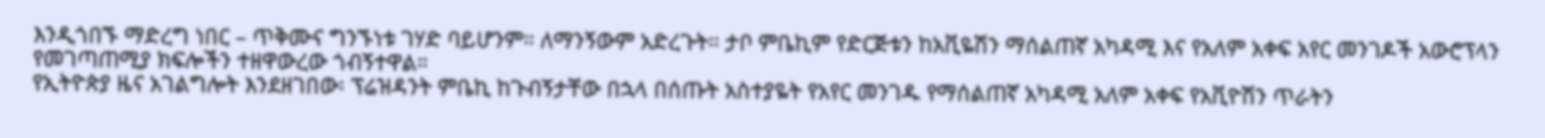እንዲጎበኙ ማድረግ ነበር – ጥቅሙና ግንኙነቱ ገሃድ ባይሆንም። ለማንኝውም አድረጉት። ታቦ ምቤኪም የድርጅቱን ከአቪዬሽን ማሰልጠኛ አካዳሚ እና የአለም አቀፍ አየር መንገዶች አውሮፕላን የመገጣጠሚያ ክፍሎችን ተዘዋውረው ጎብኝተዋል።
የኢትዮጵያ ዜና አገልግሎት እንደዘገበው፡ ፕሬዝዳንት ምቤኪ ከጉብኝታቸው በኋላ በሰጡት አስተያዬት የአየር መንገዱ የማሰልጠኛ አካዳሚ አለም አቀፍ የአቪዮሽን ጥራትን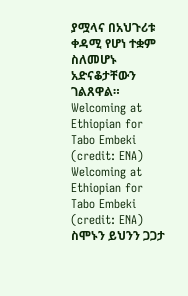ያሟላና በአህጉሪቱ ቀዳሚ የሆነ ተቋም ስለመሆኑ አድናቆታቸውን ገልጸዋል።
Welcoming at Ethiopian for Tabo Embeki (credit: ENA)
Welcoming at Ethiopian for Tabo Embeki (credit: ENA)
ስሞኑን ይህንን ጋጋታ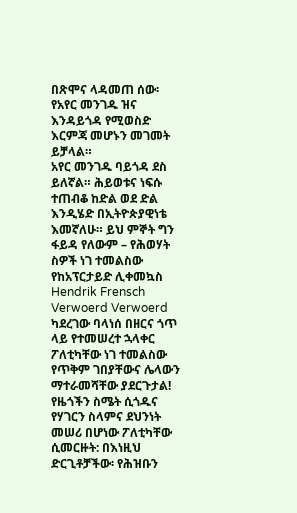በጽሞና ላዳመጠ ሰው፡ የአየር መንገዱ ዝና እንዳይጎዳ የሚወስድ እርምጃ መሆኑን መገመት ይቻላል።
አየር መንገዱ ባይጎዳ ደስ ይለኛል። ሕይወቱና ነፍሱ ተጠብቆ ከድል ወደ ድል እንዲሄድ በኢትዮጵያዊነቴ እመኛለሁ። ይህ ምኞት ግን ፋይዳ የለውም – የሕወሃት ስዎች ነገ ተመልስው የከአፕርታይድ ሊቀመኳስ Hendrik Frensch Verwoerd Verwoerd ካደረገው ባላነሰ በዘርና ጎጥ ላይ የተመሠረተ ኋላቀር ፖለቲካቸው ነገ ተመልስው የጥቅም ገበያቸውና ሌላውን ማተራመሻቸው ያደርጉታል! የዜጎችን ስሜት ሲጎዱና የሃገርን ስላምና ደህንነት መሠሪ በሆነው ፖለቲካቸው ሲመርዙት: በእነዚህ ድርጊቶቻችው፡ የሕዝቡን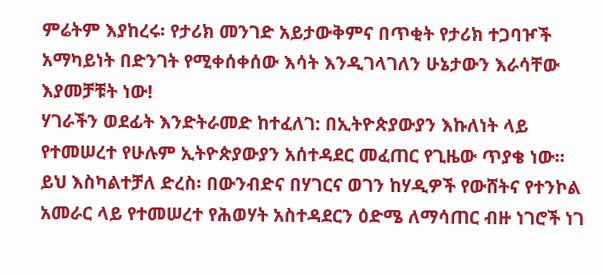ምሬትም እያከረሩ፡ የታሪክ መንገድ አይታውቅምና በጥቂት የታሪክ ተጋባዦች አማካይነት በድንገት የሚቀሰቀሰው እሳት እንዲገላገለን ሁኔታውን እራሳቸው እያመቻቹት ነው!
ሃገራችን ወደፊት እንድትራመድ ከተፈለገ: በኢትዮጵያውያን እኩለነት ላይ የተመሠረተ የሁሉም ኢትዮጵያውያን አሰተዳደር መፈጠር የጊዜው ጥያቄ ነው። ይህ እስካልተቻለ ድረስ፡ በውንብድና በሃገርና ወገን ከሃዲዎች የውሸትና የተንኮል አመራር ላይ የተመሠረተ የሕወሃት አስተዳደርን ዕድሜ ለማሳጠር ብዙ ነገሮች ነገ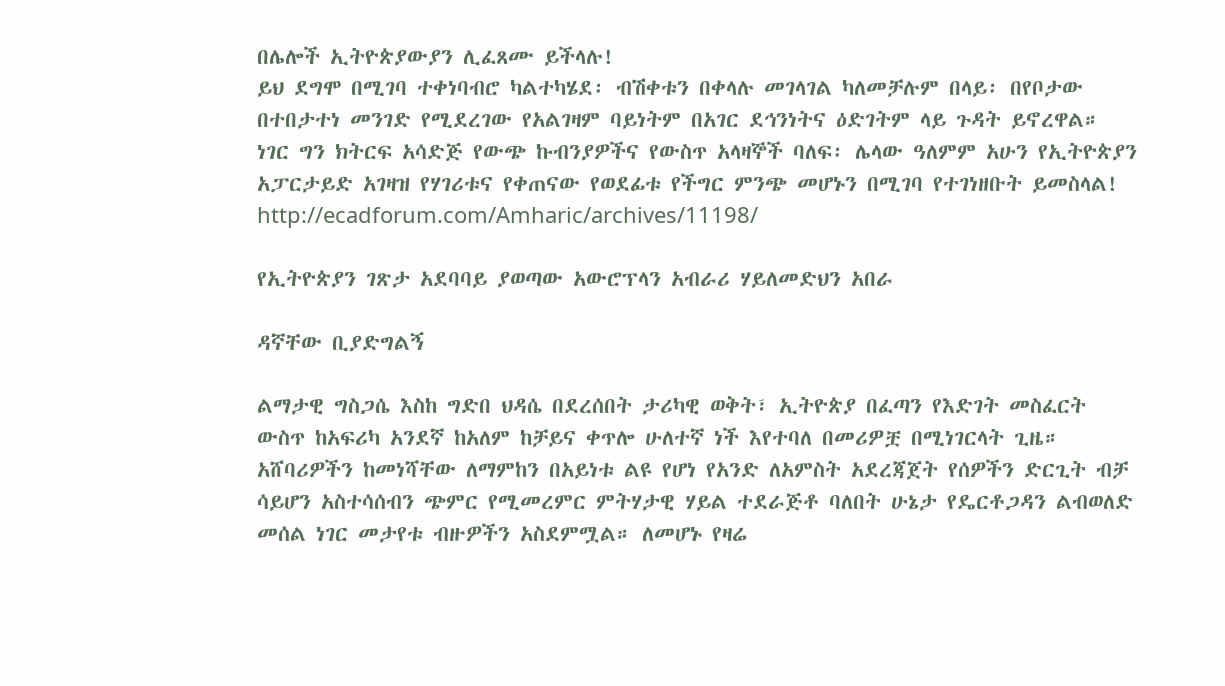በሌሎች ኢትዮጵያውያን ሊፈጸሙ ይችላሉ!
ይህ ደግሞ በሚገባ ተቀነባብሮ ካልተካሄደ፡ ብሽቀቱን በቀላሉ መገላገል ካለመቻሉም በላይ፡ በየቦታው በተበታተነ መንገድ የሚደረገው የአልገዛም ባይነትም በአገር ደኅንነትና ዕድገትም ላይ ጉዳት ይኖረዋል።
ነገር ግን ክትርፍ አሳድጅ የውጭ ኩብንያዎችና የውስጥ አላዛኞች ባለፍ፡ ሌላው ዓለምም አሁን የኢትዮጵያን አፓርታይድ አገዛዝ የሃገሪቱና የቀጠናው የወደፊቱ የችግር ምንጭ መሆኑን በሚገባ የተገነዘቡት ይመስላል!
http://ecadforum.com/Amharic/archives/11198/

የኢትዮጵያን ገጽታ አደባባይ ያወጣው አውሮፕላን አብራሪ ሃይለመድህን አበራ

ዳኛቸው ቢያድግልኝ

ልማታዊ ግስጋሴ እስከ ግድበ ህዳሴ በደረሰበት ታሪካዊ ወቅት፣ ኢትዮጵያ በፈጣን የእድገት መስፈርት ውስጥ ከአፍሪካ አንደኛ ከአለም ከቻይና ቀጥሎ ሁለተኛ ነች እየተባለ በመሪዎቿ በሚነገርላት ጊዜ። አሸባሪዎችን ከመነሻቸው ለማምከን በአይነቱ ልዩ የሆነ የአንድ ለአምስት አደረጃጀት የሰዎችን ድርጊት ብቻ ሳይሆን አስተሳሰብን ጭምር የሚመረምር ምትሃታዊ ሃይል ተደራጅቶ ባለበት ሁኔታ የዴርቶጋዳን ልብወለድ መሰል ነገር መታየቱ ብዙዎችን አስደምሟል። ለመሆኑ የዛሬ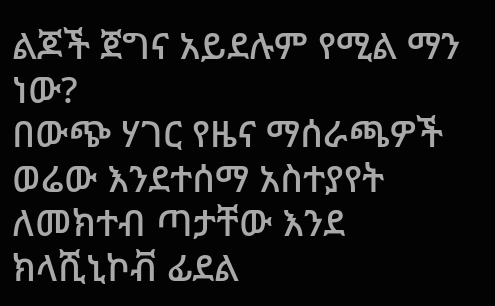ልጆች ጀግና አይደሉም የሚል ማን ነው?
በውጭ ሃገር የዜና ማሰራጫዎች ወሬው እንደተሰማ አስተያየት ለመክተብ ጣታቸው እንደ ክላሺኒኮቭ ፊደል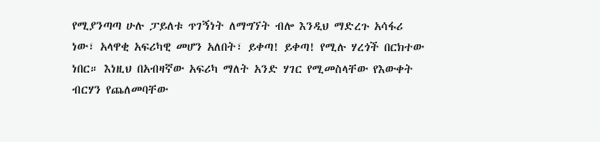የሚያንጣጣ ሁሉ ፓይለቱ ጥገኝነት ለማግኘት ብሎ እንዲህ ማድረጉ አሳፋሪ ነው፣ አላዋቂ አፍሪካዊ መሆን አለበት፣ ይቀጣ! ይቀጣ! የሚሉ ሃረጎች በርክተው ነበር። እነዚህ በአብዛኛው አፍሪካ ማለት አንድ ሃገር የሚመስላቸው የእውቀት ብርሃን የጨለመባቸው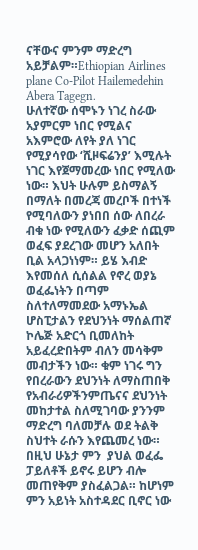ናቸውና ምንም ማድረግ አይቻልም።Ethiopian Airlines plane Co-Pilot Hailemedehin Abera Tagegn.
ሁለተኛው ሰሞኑን ነገረ ስራው አያምርም ነበር የሚልና አእምሮው ለየት ያለ ነገር የሚያሳየው ‘ሺዞፍሬንያ’ እሚሉት ነገር እየጀማመረው ነበር የሚለው ነው። እህት ሁሉም ይስማልኝ በማለት በመረጃ መረቦች በተነች የሚባለውን ያነበበ ሰው ለበረራ ብቁ ነው የሚለውን ፈቃድ ሰጪም ወፈፍ ያደረገው መሆን አለበት ቢል አላጋነነም። ይሄ እብድ እየመሰለ ሲሰልል የኖረ ወያኔ ወፈፌነትን በጣም ስለተለማመደው አማኑኤል ሆስፒታልን የደህንነት ማሰልጠኛ ኮሌጅ አድርጎ ቢመለከት አይፈረድበትም ብለን መሳቅም መብታችን ነው። ቁም ነገሩ ግን የበረራውን ደህንነት ለማስጠበቅ የአብራሪዎችንምጤናና ደህንነት መከታተል ስለሚገባው ያንንም ማድረግ ባለመቻሉ ወደ ትልቅ ስህተት ራሱን እየጨመረ ነው። በዚህ ሁኔታ ምን  ያህል ወፈፌ ፓይለቶች ይኖሩ ይሆን ብሎ መጠየቅም ያስፈልጋል። ከሆነም ምን አይነት አስተዳደር ቢኖር ነው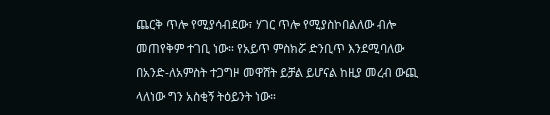ጨርቅ ጥሎ የሚያሳብደው፣ ሃገር ጥሎ የሚያስኮበልለው ብሎ መጠየቅም ተገቢ ነው። የአይጥ ምስክሯ ድንቢጥ እንደሚባለው በአንድ-ለአምስት ተጋግዞ መዋሸት ይቻል ይሆናል ከዚያ መረብ ውጪ ላለነው ግን አስቂኝ ትዕይንት ነው።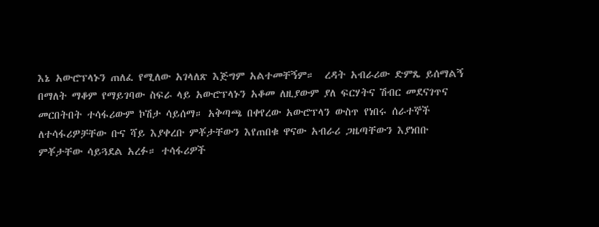እኔ አውሮፕላኑን ጠለፈ የሚለው አገላለጽ እጅግም አልተመቸኝም።  ረዳት አብራሪው ድምጼ ይሰማልኝ በማለት ማቆም የማይገባው ስፍራ ላይ አውሮፕላኑን አቆመ ለዚያውም ያለ ፍርሃትና ሽብር መደናገጥና መርበትበት ተሳፋሪውም ኮሽታ ሳይሰማ። አቅጣጫ በቀየረው አውሮፕላን ውስጥ የነበሩ ሰራተኞች ለተሳፋሪዎቻቸው ቡና ሻይ እያቀረቡ ምቾታቸውን እየጠበቁ ዋናው አብራሪ ጋዜጣቸውን እያነበቡ ምቾታቸው ሳይጓደል አረፉ። ተሳፋሪዎች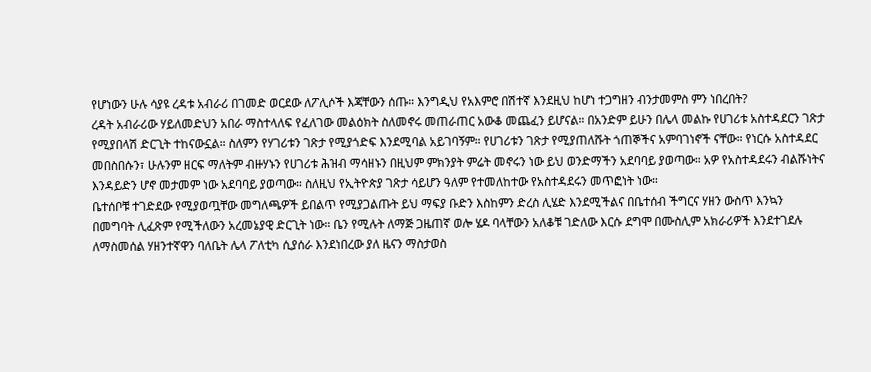የሆነውን ሁሉ ሳያዩ ረዳቱ አብራሪ በገመድ ወርደው ለፖሊሶች እጃቸውን ሰጡ። እንግዲህ የአእምሮ በሽተኛ እንደዚህ ከሆነ ተጋግዘን ብንታመምስ ምን ነበረበት?
ረዳት አብራሪው ሃይለመድህን አበራ ማስተላለፍ የፈለገው መልዕክት ስለመኖሩ መጠራጠር አውቆ መጨፈን ይሆናል። በአንድም ይሁን በሌላ መልኩ የሀገሪቱ አስተዳደርን ገጽታ የሚያበላሽ ድርጊት ተከናውኗል። ስለምን የሃገሪቱን ገጽታ የሚያጎድፍ እንደሚባል አይገባኝም። የሀገሪቱን ገጽታ የሚያጠለሹት ጎጠኞችና አምባገነኖች ናቸው። የነርሱ አስተዳደር መበስበሱን፣ ሁሉንም ዘርፍ ማለትም ብዙሃኑን የሀገሪቱ ሕዝብ ማሳዘኑን በዚህም ምክንያት ምሬት መኖሩን ነው ይህ ወንድማችን አደባባይ ያወጣው። አዎ የአስተዳደሩን ብልሹነትና እንዳይድን ሆኖ መታመም ነው አደባባይ ያወጣው። ስለዚህ የኢትዮጵያ ገጽታ ሳይሆን ዓለም የተመለከተው የአስተዳደሩን መጥፎነት ነው።
ቤተሰቦቹ ተገድደው የሚያወጧቸው መግለጫዎች ይበልጥ የሚያጋልጡት ይህ ማፍያ ቡድን እስከምን ድረስ ሊሄድ እንደሚችልና በቤተሰብ ችግርና ሃዘን ውስጥ እንኳን በመግባት ሊፈጽም የሚችለውን አረመኔያዊ ድርጊት ነው። ቤን የሚሉት ለማጅ ጋዜጠኛ ወሎ ሄዶ ባላቸውን አለቆቹ ገድለው እርሱ ደግሞ በሙስሊም አክራሪዎች እንደተገደሉ ለማስመሰል ሃዘንተኛዋን ባለቤት ሌላ ፖለቲካ ሲያሰራ እንደነበረው ያለ ዜናን ማስታወስ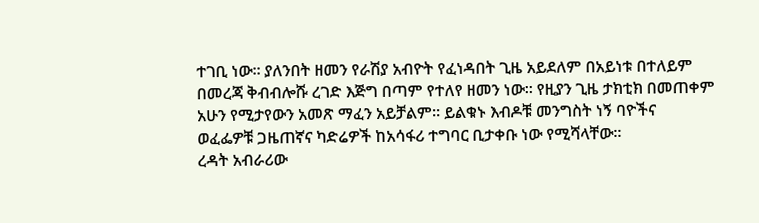ተገቢ ነው። ያለንበት ዘመን የራሽያ አብዮት የፈነዳበት ጊዜ አይደለም በአይነቱ በተለይም በመረጃ ቅብብሎሹ ረገድ እጅግ በጣም የተለየ ዘመን ነው። የዚያን ጊዜ ታክቲክ በመጠቀም አሁን የሚታየውን አመጽ ማፈን አይቻልም። ይልቁኑ እብዶቹ መንግስት ነኝ ባዮችና ወፈፌዎቹ ጋዜጠኛና ካድሬዎች ከአሳፋሪ ተግባር ቢታቀቡ ነው የሚሻላቸው።
ረዳት አብራሪው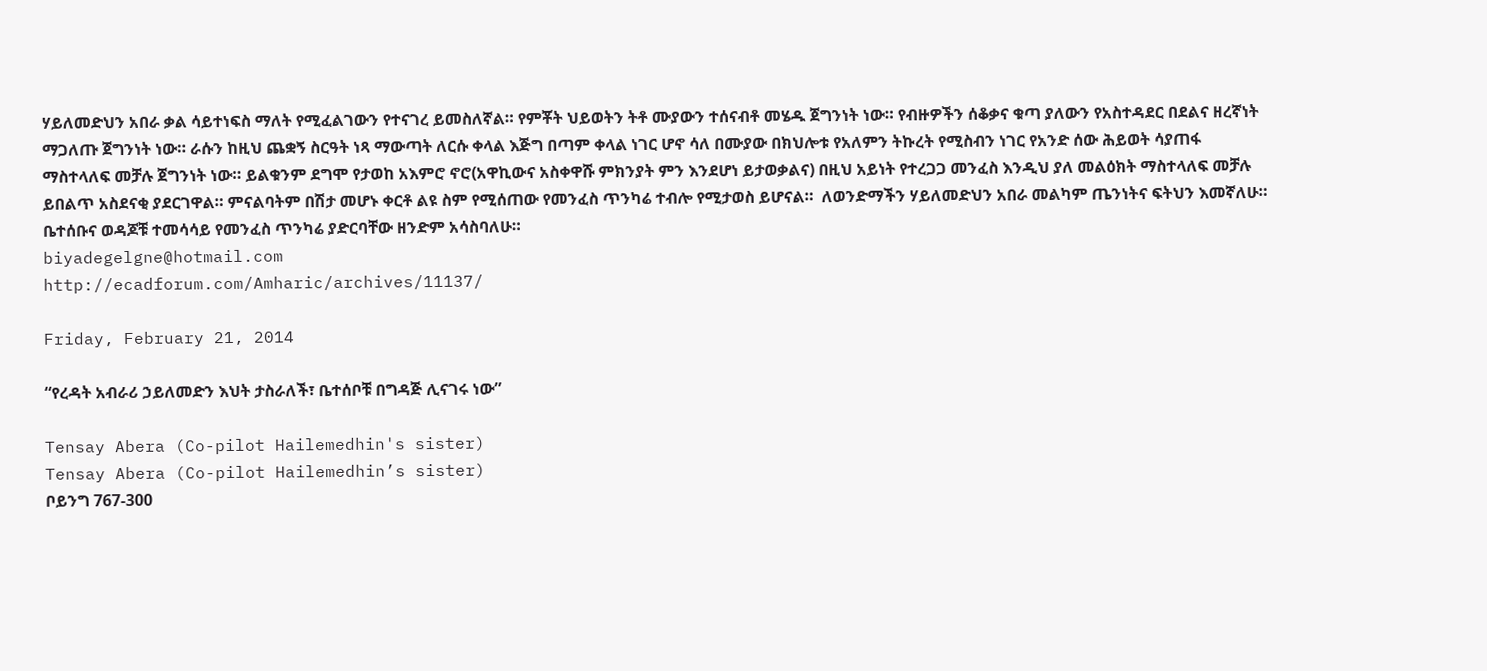ሃይለመድህን አበራ ቃል ሳይተነፍስ ማለት የሚፈልገውን የተናገረ ይመስለኛል። የምቾት ህይወትን ትቶ ሙያውን ተሰናብቶ መሄዱ ጀግንነት ነው። የብዙዎችን ሰቆቃና ቁጣ ያለውን የአስተዳደር በደልና ዘረኛነት ማጋለጡ ጀግንነት ነው። ራሱን ከዚህ ጨቋኝ ስርዓት ነጻ ማውጣት ለርሱ ቀላል እጅግ በጣም ቀላል ነገር ሆኖ ሳለ በሙያው በክህሎቱ የአለምን ትኩረት የሚስብን ነገር የአንድ ሰው ሕይወት ሳያጠፋ ማስተላለፍ መቻሉ ጀግንነት ነው። ይልቁንም ደግሞ የታወከ አእምሮ ኖሮ(አዋኪውና አስቀዋሹ ምክንያት ምን እንደሆነ ይታወቃልና) በዚህ አይነት የተረጋጋ መንፈስ እንዲህ ያለ መልዕክት ማስተላለፍ መቻሉ ይበልጥ አስደናቂ ያደርገዋል። ምናልባትም በሽታ መሆኑ ቀርቶ ልዩ ስም የሚሰጠው የመንፈስ ጥንካሬ ተብሎ የሚታወስ ይሆናል።  ለወንድማችን ሃይለመድህን አበራ መልካም ጤንነትና ፍትህን እመኛለሁ። ቤተሰቡና ወዳጆቹ ተመሳሳይ የመንፈስ ጥንካሬ ያድርባቸው ዘንድም አሳስባለሁ።
biyadegelgne@hotmail.com
http://ecadforum.com/Amharic/archives/11137/

Friday, February 21, 2014

“የረዳት አብራሪ ኃይለመድን እህት ታስራለች፣ ቤተሰቦቹ በግዳጅ ሊናገሩ ነው”

Tensay Abera (Co-pilot Hailemedhin's sister)
Tensay Abera (Co-pilot Hailemedhin’s sister)
ቦይንግ 767-300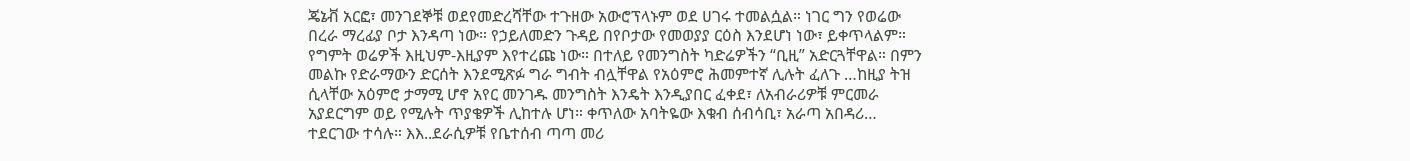ጄኔቭ አርፎ፣ መንገደኞቹ ወደየመድረሻቸው ተጉዘው አውሮፕላኑም ወደ ሀገሩ ተመልሷል። ነገር ግን የወሬው በረራ ማረፊያ ቦታ እንዳጣ ነው። የኃይለመድን ጉዳይ በየቦታው የመወያያ ርዕስ እንደሆነ ነው፣ ይቀጥላልም። የግምት ወሬዎች እዚህም-እዚያም እየተረጩ ነው። በተለይ የመንግስት ካድሬዎችን “ቢዚ” አድርጓቸዋል። በምን መልኩ የድራማውን ድርሰት እንደሚጽፉ ግራ ግብት ብሏቸዋል የአዕምሮ ሕመምተኛ ሊሉት ፈለጉ …ከዚያ ትዝ ሲላቸው አዕምሮ ታማሚ ሆኖ አየር መንገዱ መንግስት እንዴት እንዲያበር ፈቀደ፣ ለአብራሪዎቹ ምርመራ አያደርግም ወይ የሚሉት ጥያቄዎች ሊከተሉ ሆነ። ቀጥለው አባትዬው እቁብ ሰብሳቢ፣ አራጣ አበዳሪ… ተደርገው ተሳሉ። እእ..ደራሲዎቹ የቤተሰብ ጣጣ መሪ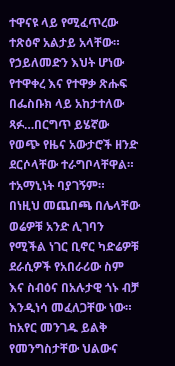ተዋናዩ ላይ የሚፈጥረው ተጽዕኖ አልታይ አላቸው። የኃይለመድን እህት ሆነው የተዋቀረ እና የተዋቃ ጽሑፍ በፌስቡክ ላይ አከታተለው ጻፉ…በርግጥ ይሄኛው የወጭ የዜና አውታሮች ዘንድ ደርሶላቸው ተራግቦላቸዋል። ተአማኒነት ባያገኝም።
በነዚህ መጨበጫ በሌላቸው ወሬዎቹ አንድ ሊገባን የሚችል ነገር ቢኖር ካድሬዎቹ ደራሲዎች የአበራሪው ስም እና ስብዕና በአሉታዊ ጎኑ ብቻ እንዲነሳ መፈለጋቸው ነው። ከአየር መንገዱ ይልቅ የመንግስታቸው ህልውና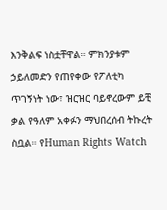እንቅልፍ ነስቷቸዋል። ምክንያቱም ኃይለመድን የጠየቀው የፖለቲካ ጥገኝነት ነው፣ ዝርዝር ባይኖረውም ይቺ ቃል የዓለም አቀፉን ማህበረሰብ ትኩረት ስቧል። የHuman Rights Watch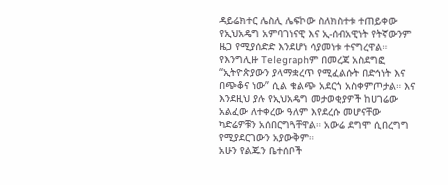ዳይሬክተር ሌስሊ ሌፍኮው ስለክስተቱ ተጠይቀው የኢህአዴግ አምባገነናዊ እና ኢ-ሰብአዊነት የትኛውንም ዜጋ የሚያሰድድ እንደሆነ ሳያመነቱ ተናግረዋል። የእንግሊዙ Telegraphም በመረጃ አስደግፎ “ኢትዮጵያውን ያላማቋረጥ የሚፈልሱት በድኅነት እና በጭቆና ነው” ሲል ቁልጭ አደርጎ አስቀምጦታል። እና እንደዚህ ያሉ የኢህአዴግ መታወቂያዎች ከሀገሬው አልፈው ለተቀረው ዓለም እየደረሱ መሆናቸው ካድሬዎቹን አሰበርግጓቸዋል። አውሬ ደግሞ ሲበረግግ የሚያደርገውን አያውቅም።
አሁን የልጁን ቤተሰቦች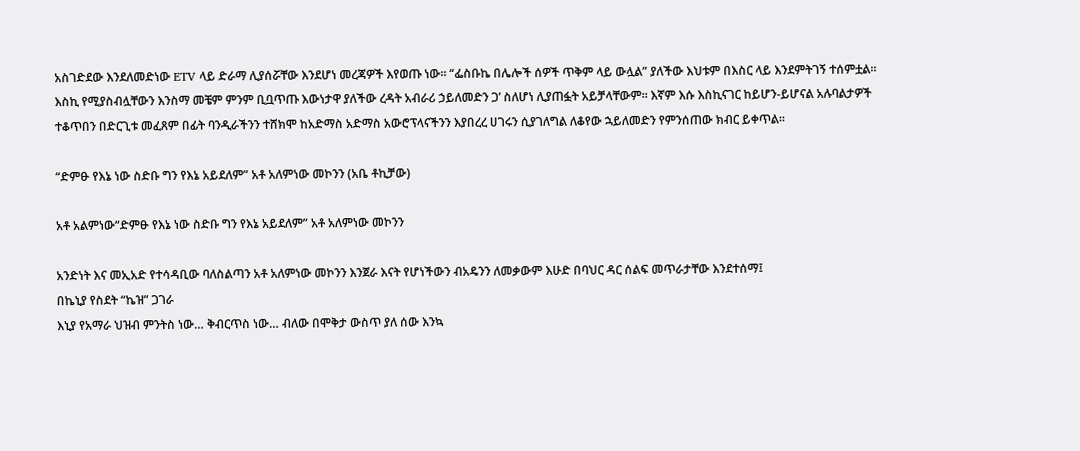አስገድደው እንደለመድነው ETV ላይ ድራማ ሊያሰሯቸው እንደሆነ መረጃዎች እየወጡ ነው። “ፌስቡኬ በሌሎች ሰዎች ጥቅም ላይ ውሏል” ያለችው እህቱም በእስር ላይ እንደምትገኝ ተሰምቷል።
እስኪ የሚያስብሏቸውን እንስማ መቼም ምንም ቢቧጥጡ እውነታዋ ያለችው ረዳት አብራሪ ኃይለመድን ጋ’ ስለሆነ ሊያጠፏት አይቻላቸውም። እኛም እሱ እስኪናገር ከይሆን-ይሆናል አሉባልታዎች ተቆጥበን በድርጊቱ መፈጸም በፊት ባንዲራችንን ተሸክሞ ከአድማስ አድማስ አውሮፕላናችንን እያበረረ ሀገሩን ሲያገለግል ለቆየው ኋይለመድን የምንሰጠው ክብር ይቀጥል።

“ድምፁ የእኔ ነው ስድቡ ግን የእኔ አይደለም” አቶ አለምነው መኮንን (አቤ ቶኪቻው)

አቶ አልምነው“ድምፁ የእኔ ነው ስድቡ ግን የእኔ አይደለም” አቶ አለምነው መኮንን

አንድነት እና መኢአድ የተሳዳቢው ባለስልጣን አቶ አለምነው መኮንን እንጀራ እናት የሆነችውን ብአዴንን ለመቃውም እሁድ በባህር ዳር ሰልፍ መጥራታቸው እንደተሰማ፤
በኬኒያ የስደት “ኬዝ” ጋገራ
እኒያ የአማራ ህዝብ ምንትስ ነው… ቅብርጥስ ነው… ብለው በሞቅታ ውስጥ ያለ ሰው እንኳ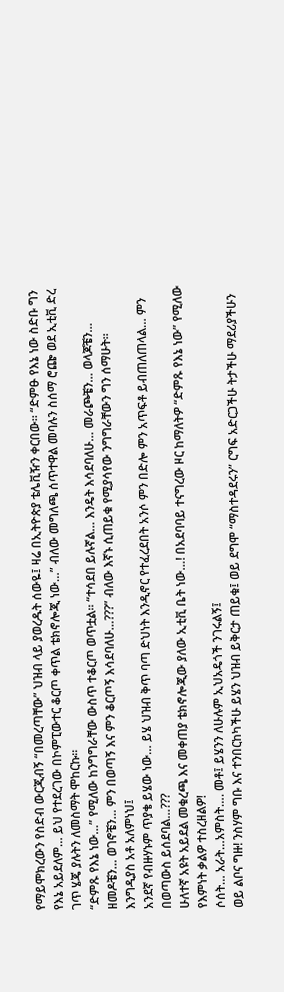የማይሞክረውን የስድብ ውርጂብኝ “በመረጣቸው” ህዝብ ላይ ያወረዱት ሰውዬ፤ ዛሬ በኢትዮጵያ ቴሌቪዥን ቀርበው። “ድምፁ የእኔ ነው ስድቡ ግን የእኔ አይደለም… ይህ የተደረገው በኮምፒውተር ቆርጦ ቀጥል ቴክኖሎጂ ነው…” ብለው መግለጫ ሰጥተዋል መባሉን ስሰማ ሮጬ ወደ ኢቲቪ ድረ ገጥ ሄጄ ያሉትን ለመስማት ሞከርኩ።
“ድምጹ የእኔ ነው…” የሚለው ከንግግራቸው ውስጥ ተቆርጦ ወጥቷል። “ተሳደበ ይሉኛል… እንዴት እሳደባለሁ… መራጮቼን… ወላጆቼን… ዘመዶቼን… ወገኖቼን… ምን በወጣኝ እና ምን ቆርጦኝ እሳደባለሁ…???” ብለው እኛኑ ሲጠይቁ የሚያሳየው ንግግራቸውን ግን ሰማሁት።
እንግዲያስ አቶ አለምነህ፤
አንደኛ የብዙሃኑም ጥያቄ ይሄው ነው… ይሄ ህዝብ ቅጥ ባጣ ድህነት እንዲኖር የተፈረደበት አንሶ ምን በድሎ ምን አጥፍቶ ይብጠለጠላል… ምን በወጣውስ ይሰደባል…???
ሁለተኛ አዩት አይደል መቁረጫ እና መቀጠያ ቴክኖሎጂው ያለው ኢቲቪ ቤት ነው…! በአደባባይ ተናግረው ዞር ከማለትዎ “ድምጹ የእኔ ነው” የሚለው የእምነት ቃልዎ ተስረዘልዎ!
ሶሰት… አራት…አምስት…. መቶ፤ ይሄንን ለሁሉም ኢህአዴጎች ንገሩልኝ፤
ወይ ልቦና ግዙ! ንስሃም ግቡ እና ተንበርከካችሁ ይሄን ህዝብ ይቅርታ ጠይቁ፤ ወይ ደግሞ “ማስተዳደሩን” ርግፍ አድርጋችሁ ትታችሁ ማደሪያችሁን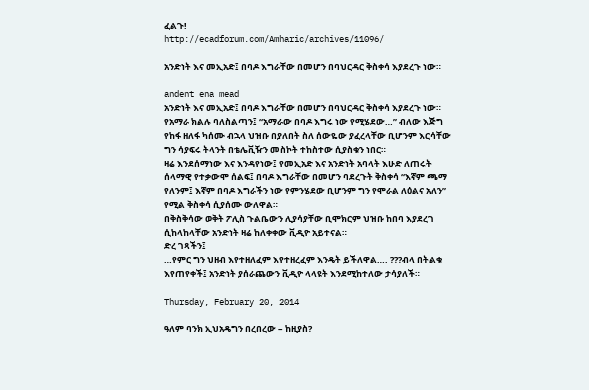ፈልጉ!
http://ecadforum.com/Amharic/archives/11096/

አንድነት እና መኢአድ፤ በባዶ እግራቸው በመሆን በባህርዳር ቅስቀሳ እያደረጉ ነው።

andent ena mead
አንድነት እና መኢአድ፤ በባዶ እግራቸው በመሆን በባህርዳር ቅስቀሳ እያደረጉ ነው።
የአማራ ክልሉ ባለስልጣን፤ “አማራው በባዶ እግሩ ነው የሚሄደው…” ብለው እጅግ የከፋ ዘለፋ ካሰሙ ብኋላ ህዝቡ በያለበት ስለ ሰውዬው ያፈረላቸው ቢሆንም እርሳቸው ግን ሳያፍሩ ትላንት በቴሌቪዥን መስኮት ተከስተው ሲያስቁን ነበር።
ዛሬ እንደሰማነው እና እንዳየነው፤ የመኢአድ እና አንድነት አባላት እሁድ ለጠሩት ሰላማዊ የተቃውሞ ሰልፍ፤ በባዶ እግራቸው በመሆን ባደረጉት ቅስቀሳ “እኛም ጫማ የለንም፤ እኛም በባዶ እግራችን ነው የምንሄደው ቢሆንም ግን የሞራል ለዕልና አለን” የሚል ቅስቀሳ ሲያሰሙ ውለዋል።
በቅስቅሳው ወቅት ፖሊስ ጉልቤውን ሊያሳያቸው ቢሞክርም ህዝቡ ከበባ እያደረገ ሲከላከላቸው አንድነት ዛሬ ከለቀቀው ቪዲዮ አይተናል።
ድረ ገጻችን፤
…የምር ግን ህዘብ እየተዘለፈም እየተዘረፈም እንዴት ይችለዋል…. ???ብላ በትልቁ እየጠየቀች፤ አንድነት ያሰራጨውን ቪዲዮ ላላዩት እንደሚከተለው ታሳያለች።

Thursday, February 20, 2014

ዓለም ባንክ ኢህአዴግን በረበረው – ከዚያስ?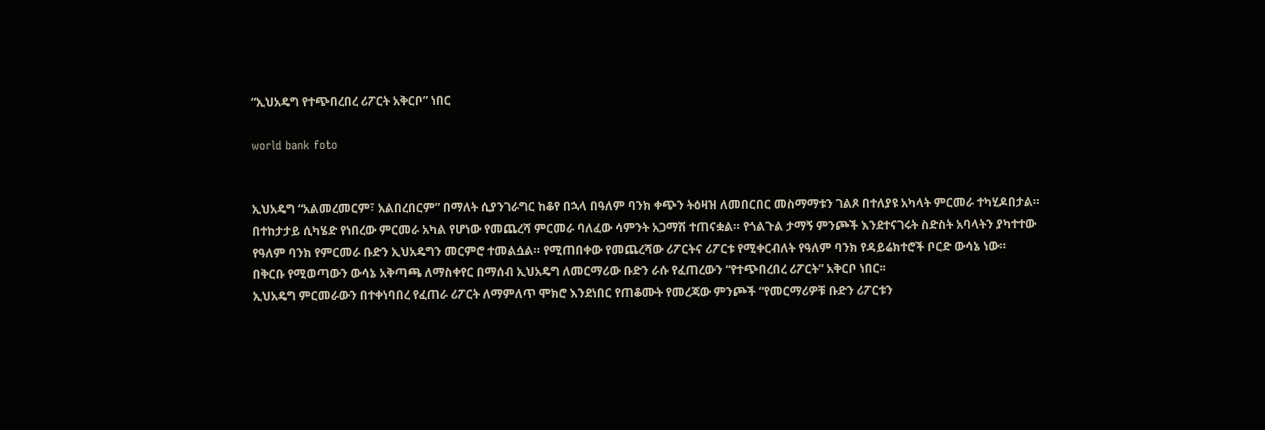“ኢህአዴግ የተጭበረበረ ሪፖርት አቅርቦ” ነበር

world bank foto


ኢህአዴግ “አልመረመርም፣ አልበረበርም” በማለት ሲያንገራግር ከቆየ በኋላ በዓለም ባንክ ቀጭን ትዕዛዝ ለመበርበር መስማማቱን ገልጾ በተለያዩ አካላት ምርመራ ተካሂዶበታል። በተከታታይ ሲካሄድ የነበረው ምርመራ አካል የሆነው የመጨረሻ ምርመራ ባለፈው ሳምንት አጋማሽ ተጠናቋል። የጎልጉል ታማኝ ምንጮች እንደተናገሩት ስድስት አባላትን ያካተተው የዓለም ባንክ የምርመራ ቡድን ኢህአዴግን መርምሮ ተመልሷል። የሚጠበቀው የመጨረሻው ሪፖርትና ሪፖርቱ የሚቀርብለት የዓለም ባንክ የዳይሬክተሮች ቦርድ ውሳኔ ነው። በቅርቡ የሚወጣውን ውሳኔ አቅጣጫ ለማስቀየር በማሰብ ኢህአዴግ ለመርማሪው ቡድን ራሱ የፈጠረውን “የተጭበረበረ ሪፖርት” አቅርቦ ነበር፡፡
ኢህአዴግ ምርመራውን በተቀነባበረ የፈጠራ ሪፖርት ለማምለጥ ሞክሮ እንደነበር የጠቆሙት የመረጃው ምንጮች “የመርማሪዎቹ ቡድን ሪፖርቱን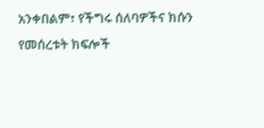አንቀበልም፣ የችግሩ ሰለባዎችና ክሱን የመሰረቱት ክፍሎች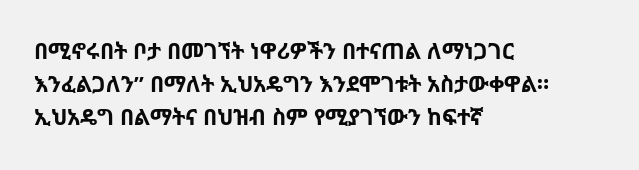በሚኖሩበት ቦታ በመገኘት ነዋሪዎችን በተናጠል ለማነጋገር እንፈልጋለን” በማለት ኢህአዴግን እንደሞገቱት አስታውቀዋል። ኢህአዴግ በልማትና በህዝብ ስም የሚያገኘውን ከፍተኛ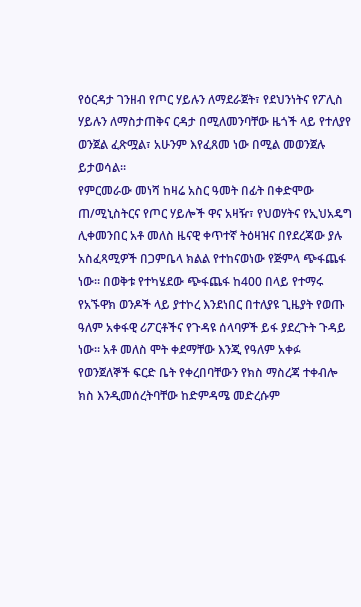የዕርዳታ ገንዘብ የጦር ሃይሉን ለማደራጀት፣ የደህንነትና የፖሊስ ሃይሉን ለማስታጠቅና ርዳታ በሚለመንባቸው ዜጎች ላይ የተለያየ ወንጀል ፈጽሟል፣ አሁንም እየፈጸመ ነው በሚል መወንጀሉ ይታወሳል።
የምርመራው መነሻ ከዛሬ አስር ዓመት በፊት በቀድሞው ጠ/ሚኒስትርና የጦር ሃይሎች ዋና አዛዥ፣ የህወሃትና የኢህአዴግ ሊቀመንበር አቶ መለስ ዜናዊ ቀጥተኛ ትዕዛዝና በየደረጃው ያሉ አስፈጻሚዎች በጋምቤላ ክልል የተከናወነው የጅምላ ጭፋጨፋ ነው። በወቅቱ የተካሄደው ጭፋጨፋ ከ400 በላይ የተማሩ የአኙዋክ ወንዶች ላይ ያተኮረ እንደነበር በተለያዩ ጊዜያት የወጡ ዓለም አቀፋዊ ሪፖርቶችና የጉዳዩ ሰላባዎች ይፋ ያደረጉት ጉዳይ ነው። አቶ መለስ ሞት ቀደማቸው እንጂ የዓለም አቀፉ የወንጀለኞች ፍርድ ቤት የቀረበባቸውን የክስ ማስረጃ ተቀብሎ ክስ እንዲመሰረትባቸው ከድምዳሜ መድረሱም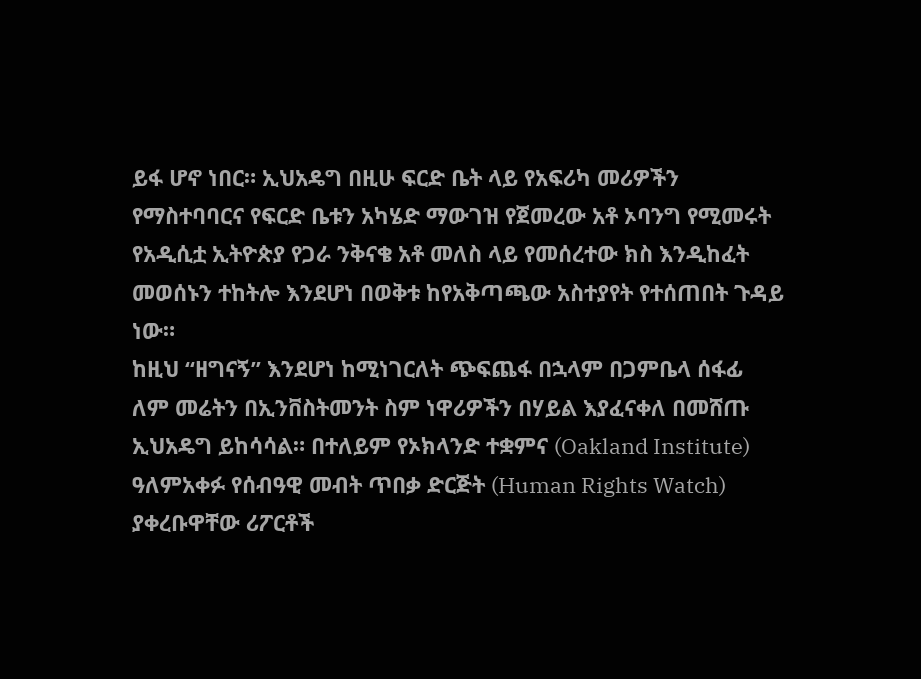ይፋ ሆኖ ነበር። ኢህአዴግ በዚሁ ፍርድ ቤት ላይ የአፍሪካ መሪዎችን የማስተባባርና የፍርድ ቤቱን አካሄድ ማውገዝ የጀመረው አቶ ኦባንግ የሚመሩት የአዲሲቷ ኢትዮጵያ የጋራ ንቅናቄ አቶ መለስ ላይ የመሰረተው ክስ እንዲከፈት መወሰኑን ተከትሎ እንደሆነ በወቅቱ ከየአቅጣጫው አስተያየት የተሰጠበት ጉዳይ ነው።
ከዚህ “ዘግናኝ” እንደሆነ ከሚነገርለት ጭፍጨፋ በኋላም በጋምቤላ ሰፋፊ ለም መሬትን በኢንቨስትመንት ስም ነዋሪዎችን በሃይል እያፈናቀለ በመሸጡ ኢህአዴግ ይከሳሳል። በተለይም የኦክላንድ ተቋምና (Oakland Institute) ዓለምአቀፉ የሰብዓዊ መብት ጥበቃ ድርጅት (Human Rights Watch) ያቀረቡዋቸው ሪፖርቶች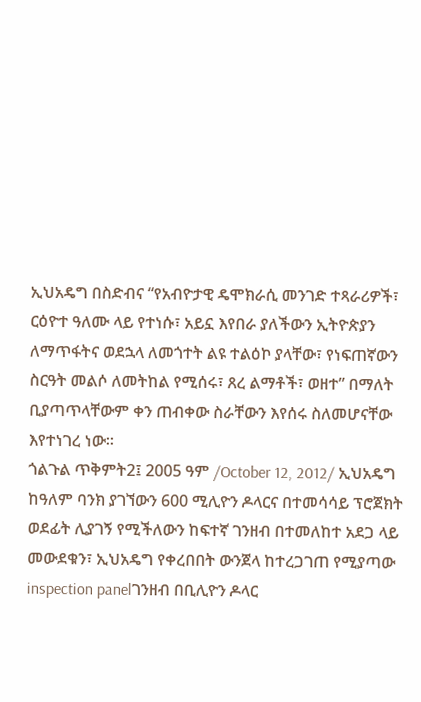ኢህአዴግ በስድብና “የአብዮታዊ ዴሞክራሲ መንገድ ተጻራሪዎች፣ ርዕዮተ ዓለሙ ላይ የተነሱ፣ አይኗ እየበራ ያለችውን ኢትዮጵያን ለማጥፋትና ወደኋላ ለመጎተት ልዩ ተልዕኮ ያላቸው፣ የነፍጠኛውን ስርዓት መልሶ ለመትከል የሚሰሩ፣ ጸረ ልማቶች፣ ወዘተ” በማለት ቢያጣጥላቸውም ቀን ጠብቀው ስራቸውን እየሰሩ ስለመሆናቸው እየተነገረ ነው።
ጎልጉል ጥቅምት2፤ 2005 ዓም /October 12, 2012/ ኢህአዴግ ከዓለም ባንክ ያገኘውን 600 ሚሊዮን ዶላርና በተመሳሳይ ፕሮጀክት ወደፊት ሊያገኝ የሚችለውን ከፍተኛ ገንዘብ በተመለከተ አደጋ ላይ መውደቁን፣ ኢህአዴግ የቀረበበት ውንጀላ ከተረጋገጠ የሚያጣው inspection panelገንዘብ በቢሊዮን ዶላር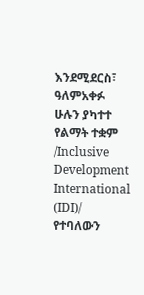እንደሚደርስ፣ ዓለምአቀፉ ሁሉን ያካተተ የልማት ተቋም /Inclusive Development International (IDI)/ የተባለውን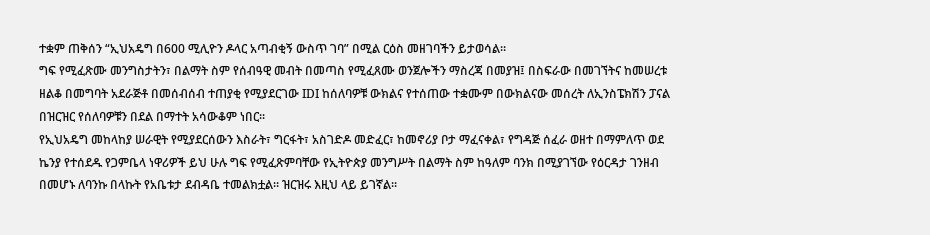ተቋም ጠቅሰን “ኢህአዴግ በ600 ሚሊዮን ዶላር አጣብቂኝ ውስጥ ገባ” በሚል ርዕስ መዘገባችን ይታወሳል።
ግፍ የሚፈጽሙ መንግስታትን፣ በልማት ስም የሰብዓዊ መብት በመጣስ የሚፈጸሙ ወንጀሎችን ማስረጃ በመያዝ፤ በስፍራው በመገኘትና ከመሠረቱ ዘልቆ በመግባት አደራጅቶ በመሰብሰብ ተጠያቂ የሚያደርገው IDI ከሰለባዎቹ ውክልና የተሰጠው ተቋሙም በውክልናው መሰረት ለኢንስፔክሽን ፓናል በዝርዝር የሰለባዎቹን በደል በማተት አሳውቆም ነበር፡፡
የኢህአዴግ መከላከያ ሠራዊት የሚያደርሰውን እስራት፣ ግርፋት፣ አስገድዶ መድፈር፣ ከመኖሪያ ቦታ ማፈናቀል፣ የግዳጅ ሰፈራ ወዘተ በማምለጥ ወደ ኬንያ የተሰደዱ የጋምቤላ ነዋሪዎች ይህ ሁሉ ግፍ የሚፈጽምባቸው የኢትዮጵያ መንግሥት በልማት ስም ከዓለም ባንክ በሚያገኘው የዕርዳታ ገንዘብ በመሆኑ ለባንኩ በላኩት የአቤቱታ ደብዳቤ ተመልክቷል። ዝርዝሩ እዚህ ላይ ይገኛል፡፡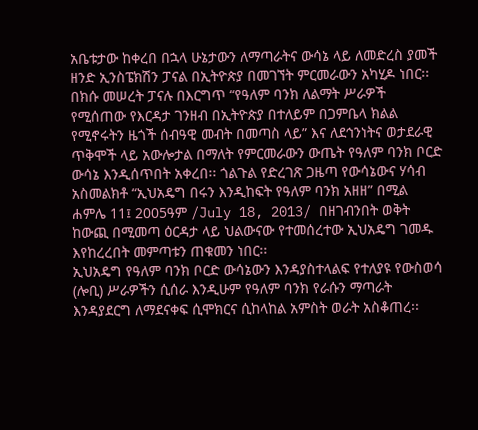አቤቱታው ከቀረበ በኋላ ሁኔታውን ለማጣራትና ውሳኔ ላይ ለመድረስ ያመች ዘንድ ኢንስፔክሽን ፓናል በኢትዮጵያ በመገኘት ምርመራውን አካሂዶ ነበር፡፡ በክሱ መሠረት ፓናሉ በእርግጥ “የዓለም ባንክ ለልማት ሥራዎች የሚሰጠው የእርዳታ ገንዘብ በኢትዮጵያ በተለይም በጋምቤላ ክልል የሚኖሩትን ዜጎች ሰብዓዊ መብት በመጣስ ላይ” እና ለደኅንነትና ወታደራዊ ጥቅሞች ላይ አውሎታል በማለት የምርመራውን ውጤት የዓለም ባንክ ቦርድ ውሳኔ እንዲሰጥበት አቀረበ፡፡ ጎልጉል የድረገጽ ጋዜጣ የውሳኔውና ሃሳብ አስመልክቶ “ኢህአዴግ በሩን እንዲከፍት የዓለም ባንክ አዘዘ” በሚል ሐምሌ 11፤ 2005ዓም /July 18, 2013/ በዘገብንበት ወቅት ከውጪ በሚመጣ ዕርዳታ ላይ ህልውናው የተመሰረተው ኢህአዴግ ገመዱ እየከረረበት መምጣቱን ጠቁመን ነበር፡፡
ኢህአዴግ የዓለም ባንክ ቦርድ ውሳኔውን እንዳያስተላልፍ የተለያዩ የውስወሳ (ሎቢ) ሥራዎችን ሲሰራ እንዲሁም የዓለም ባንክ የራሱን ማጣራት እንዳያደርግ ለማደናቀፍ ሲሞክርና ሲከላከል አምስት ወራት አስቆጠረ፡፡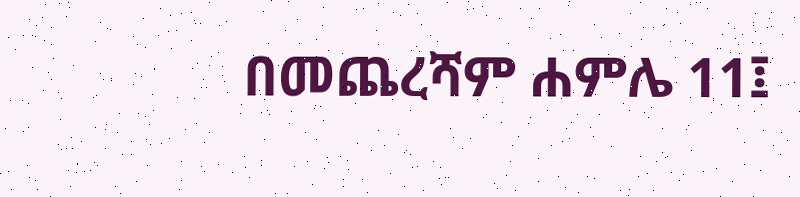በመጨረሻም ሐምሌ 11፤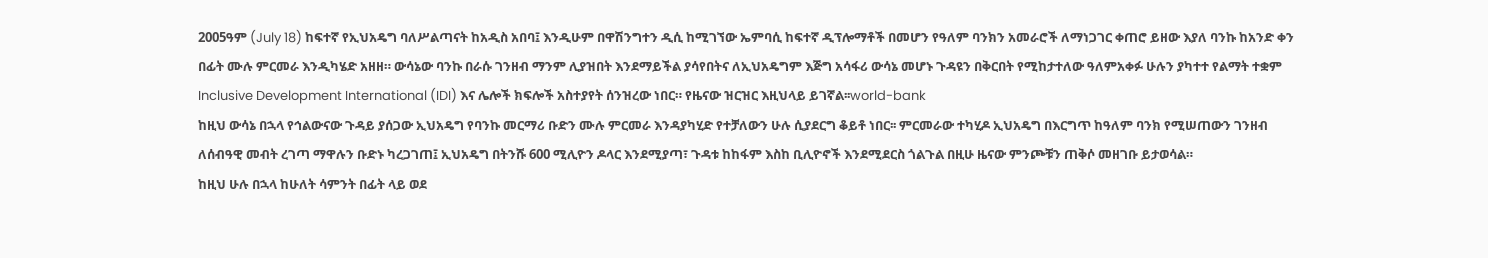2005ዓም (July 18) ከፍተኛ የኢህአዴግ ባለሥልጣናት ከአዲስ አበባ፤ እንዲሁም በዋሽንግተን ዲሲ ከሚገኘው ኤምባሲ ከፍተኛ ዲፕሎማቶች በመሆን የዓለም ባንክን አመራሮች ለማነጋገር ቀጠሮ ይዘው እያለ ባንኩ ከአንድ ቀን በፊት ሙሉ ምርመራ እንዲካሄድ አዘዘ። ውሳኔው ባንኩ በራሱ ገንዘብ ማንም ሊያዝበት እንደማይችል ያሳየበትና ለኢህአዴግም እጅግ አሳፋሪ ውሳኔ መሆኑ ጉዳዩን በቅርበት የሚከታተለው ዓለምአቀፉ ሁሉን ያካተተ የልማት ተቋም Inclusive Development International (IDI) እና ሌሎች ክፍሎች አስተያየት ሰንዝረው ነበር። የዜናው ዝርዝር እዚህላይ ይገኛል፡፡world-bank
ከዚህ ውሳኔ በኋላ የኅልውናው ጉዳይ ያሰጋው ኢህአዴግ የባንኩ መርማሪ ቡድን ሙሉ ምርመራ እንዳያካሂድ የተቻለውን ሁሉ ሲያደርግ ቆይቶ ነበር፡፡ ምርመራው ተካሂዶ ኢህአዴግ በእርግጥ ከዓለም ባንክ የሚሠጠውን ገንዘብ ለሰብዓዊ መብት ረገጣ ማዋሉን ቡድኑ ካረጋገጠ፤ ኢህአዴግ በትንሹ 600 ሚሊዮን ዶላር እንደሚያጣ፣ ጉዳቱ ከከፋም እስከ ቢሊዮኖች እንደሚደርስ ጎልጉል በዚሁ ዜናው ምንጮቹን ጠቅሶ መዘገቡ ይታወሳል።
ከዚህ ሁሉ በኋላ ከሁለት ሳምንት በፊት ላይ ወደ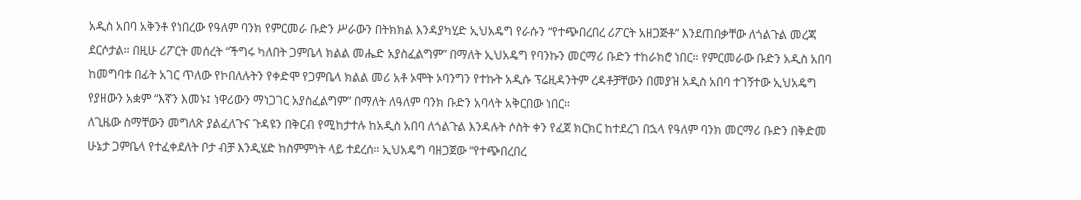አዲስ አበባ አቅንቶ የነበረው የዓለም ባንክ የምርመራ ቡድን ሥራውን በትክክል እንዳያካሂድ ኢህአዴግ የራሱን “የተጭበረበረ ሪፖርት አዘጋጅቶ” እንደጠበቃቸው ለጎልጉል መረጃ ደርሶታል። በዚሁ ሪፖርት መሰረት “ችግሩ ካለበት ጋምቤላ ክልል መሔድ አያስፈልግም” በማለት ኢህአዴግ የባንኩን መርማሪ ቡድን ተከራክሮ ነበር። የምርመራው ቡድን አዲስ አበባ ከመግባቱ በፊት አገር ጥለው የኮበለሉትን የቀድሞ የጋምቤላ ክልል መሪ አቶ ኦሞት ኦባንግን የተኩት አዲሱ ፕሬዚዳንትም ረዳቶቻቸውን በመያዝ አዲስ አበባ ተገኝተው ኢህአዴግ የያዘውን አቋም “እኛን እመኑ፤ ነዋሪውን ማነጋገር አያስፈልግም” በማለት ለዓለም ባንክ ቡድን አባላት አቅርበው ነበር።
ለጊዜው ስማቸውን መግለጽ ያልፈለጉና ጉዳዩን በቅርብ የሚከታተሉ ከአዲስ አበባ ለጎልጉል እንዳሉት ሶስት ቀን የፈጀ ክርክር ከተደረገ በኋላ የዓለም ባንክ መርማሪ ቡድን በቅድመ ሁኔታ ጋምቤላ የተፈቀደለት ቦታ ብቻ እንዲሄድ ከስምምነት ላይ ተደረሰ። ኢህአዴግ ባዘጋጀው “የተጭበረበረ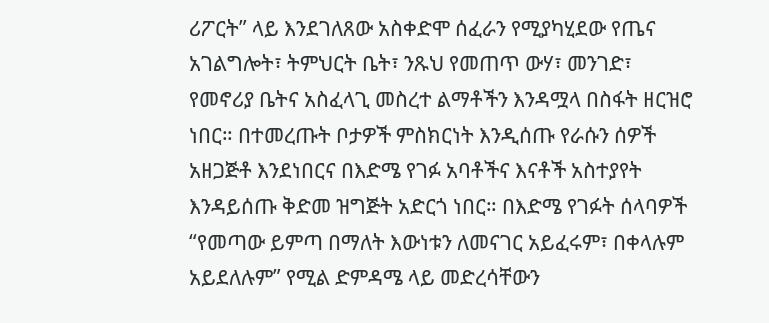ሪፖርት” ላይ እንደገለጸው አስቀድሞ ሰፈራን የሚያካሂደው የጤና አገልግሎት፣ ትምህርት ቤት፣ ንጹህ የመጠጥ ውሃ፣ መንገድ፣ የመኖሪያ ቤትና አስፈላጊ መስረተ ልማቶችን እንዳሟላ በስፋት ዘርዝሮ ነበር። በተመረጡት ቦታዎች ምስክርነት እንዲሰጡ የራሱን ሰዎች አዘጋጅቶ እንደነበርና በእድሜ የገፉ አባቶችና እናቶች አስተያየት እንዳይሰጡ ቅድመ ዝግጅት አድርጎ ነበር። በእድሜ የገፉት ሰላባዎች “የመጣው ይምጣ በማለት እውነቱን ለመናገር አይፈሩም፣ በቀላሉም አይደለሉም” የሚል ድምዳሜ ላይ መድረሳቸውን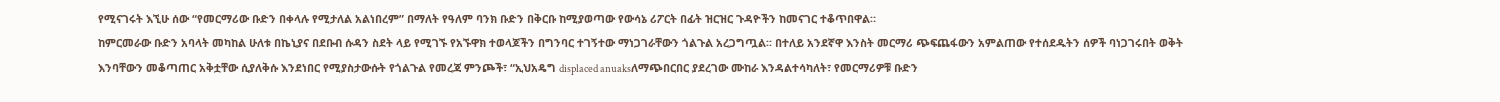የሚናገሩት እኚሁ ሰው “የመርማሪው ቡድን በቀላሉ የሚታለል አልነበረም” በማለት የዓለም ባንክ ቡድን በቅርቡ ከሚያወጣው የውሳኔ ሪፖርት በፊት ዝርዝር ጉዳዮችን ከመናገር ተቆጥበዋል።
ከምርመራው ቡድን አባላት መካከል ሁለቱ በኬኒያና በደቡብ ሱዳን ስደት ላይ የሚገኙ የአኙዋክ ተወላጆችን በግንባር ተገኝተው ማነጋገራቸውን ጎልጉል አረጋግጧል፡፡ በተለይ አንደኛዋ እንስት መርማሪ ጭፍጨፋውን አምልጠው የተሰደዱትን ሰዎች ባነጋገሩበት ወቅት እንባቸውን መቆጣጠር አቅቷቸው ሲያለቅሱ እንደነበር የሚያስታውሱት የጎልጉል የመረጃ ምንጮች፣ “ኢህአዴግ displaced anuaksለማጭበርበር ያደረገው ሙከራ እንዳልተሳካለት፣ የመርማሪዎቹ ቡድን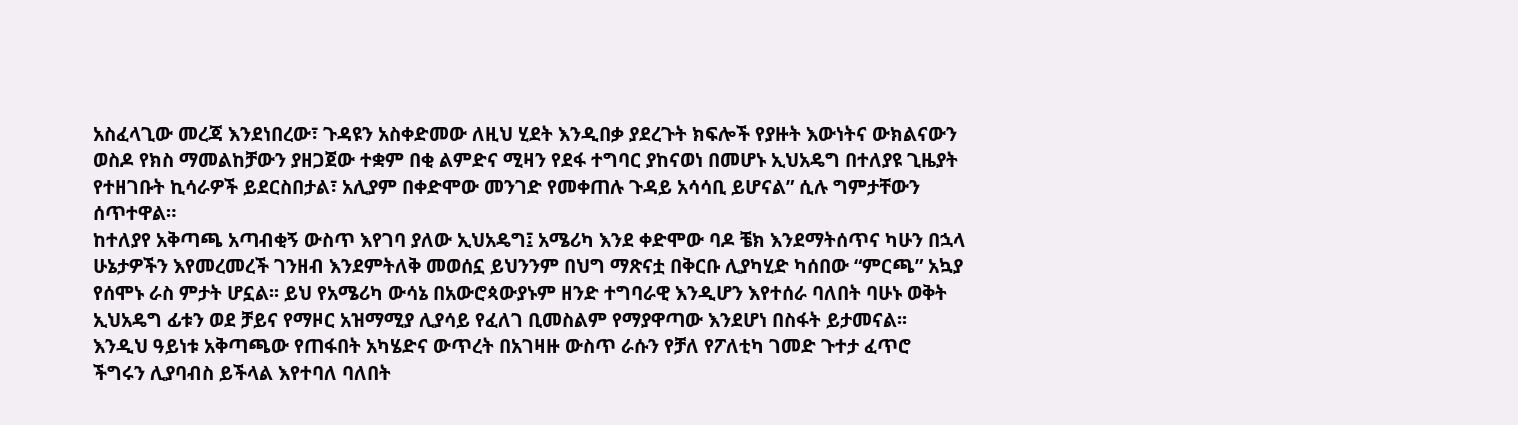አስፈላጊው መረጃ እንደነበረው፣ ጉዳዩን አስቀድመው ለዚህ ሂደት እንዲበቃ ያደረጉት ክፍሎች የያዙት እውነትና ውክልናውን ወስዶ የክስ ማመልከቻውን ያዘጋጀው ተቋም በቂ ልምድና ሚዛን የደፋ ተግባር ያከናወነ በመሆኑ ኢህአዴግ በተለያዩ ጊዜያት የተዘገቡት ኪሳራዎች ይደርስበታል፣ አሊያም በቀድሞው መንገድ የመቀጠሉ ጉዳይ አሳሳቢ ይሆናል” ሲሉ ግምታቸውን ሰጥተዋል።
ከተለያየ አቅጣጫ አጣብቂኝ ውስጥ እየገባ ያለው ኢህአዴግ፤ አሜሪካ እንደ ቀድሞው ባዶ ቼክ እንደማትሰጥና ካሁን በኋላ ሁኔታዎችን እየመረመረች ገንዘብ እንደምትለቅ መወሰኗ ይህንንም በህግ ማጽናቷ በቅርቡ ሊያካሂድ ካሰበው “ምርጫ” አኳያ የሰሞኑ ራስ ምታት ሆኗል፡፡ ይህ የአሜሪካ ውሳኔ በአውሮጳውያኑም ዘንድ ተግባራዊ እንዲሆን እየተሰራ ባለበት ባሁኑ ወቅት ኢህአዴግ ፊቱን ወደ ቻይና የማዞር አዝማሚያ ሊያሳይ የፈለገ ቢመስልም የማያዋጣው እንደሆነ በስፋት ይታመናል፡፡ እንዲህ ዓይነቱ አቅጣጫው የጠፋበት አካሄድና ውጥረት በአገዛዙ ውስጥ ራሱን የቻለ የፖለቲካ ገመድ ጉተታ ፈጥሮ ችግሩን ሊያባብስ ይችላል እየተባለ ባለበት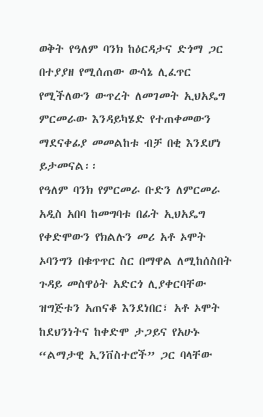ወቅት የዓለም ባንክ ከዕርዳታና ድጎማ ጋር በተያያዘ የሚሰጠው ውሳኔ ሊፈጥር የሚችለውን ውጥረት ለመገመት ኢህአዴግ ምርመራው እንዳይካሄድ የተጠቀመውን ማደናቀፊያ መመልከቱ ብቻ በቂ እንደሆነ ይታመናል፡፡
የዓለም ባንክ የምርመራ ቡድን ለምርመራ አዲስ አበባ ከመግባቱ በፊት ኢህአዴግ የቀድሞውን የክልሉን መሪ አቶ ኦሞት ኦባንግን በቁጥጥር ስር በማዋል ለሚከሰስበት ጉዳይ መስዋዕት አድርጎ ሊያቀርባቸው ዝግጅቱን አጠናቆ እንደነበር፣ አቶ ኦሞት ከደህንነትና ከቀድሞ ታጋይና የአሁኑ “ልማታዊ ኢንቨስተሮች” ጋር ባላቸው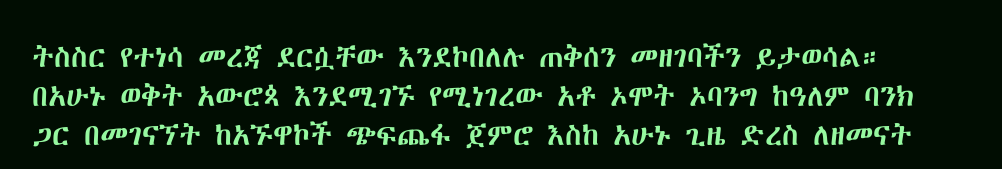ትስስር የተነሳ መረጃ ደርሷቸው እንደኮበለሉ ጠቅሰን መዘገባችን ይታወሳል።
በአሁኑ ወቅት አውሮጳ እንደሚገኙ የሚነገረው አቶ ኦሞት ኦባንግ ከዓለም ባንክ ጋር በመገናኘት ከአኙዋኮች ጭፍጨፋ ጀምሮ እስከ አሁኑ ጊዜ ድረስ ለዘመናት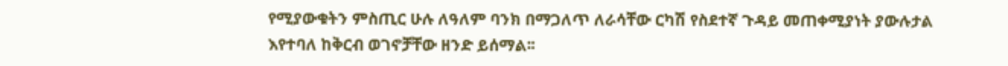የሚያውቁትን ምስጢር ሁሉ ለዓለም ባንክ በማጋለጥ ለራሳቸው ርካሽ የስደተኛ ጉዳይ መጠቀሚያነት ያውሉታል እየተባለ ከቅርብ ወገኖቻቸው ዘንድ ይሰማል፡፡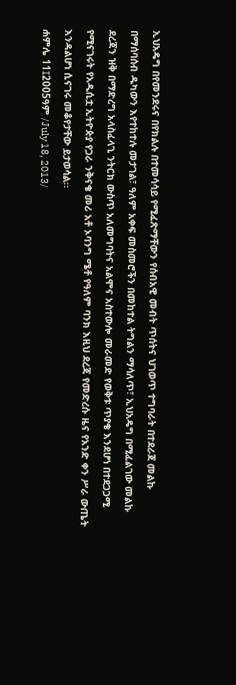ኢህአዴግ በየመንደሩና በየክልሉ በተመሳሳይ የሚፈጽማቸውን የሰብአዊ መብት ጥሰትና ህገወጥ ተግባራት በተደራጀ መልኩ በማሰባሰብ ዱካውን እየተከተሉ መታገል፣ ዓለም አቀፍ መስመሮችን በመከተል ትግልን ማሳለጥ፣ ኢህአዴግ በሚፈልገው መልኩ ደረጃን ዝቅ በማድረግ አላስፈላጊ ንትርክ ውስጥ አለመግባትና አልሞና አስተውሎ መራመድ የወቅቱ ጥያቄ እንደሆነ በተደጋጋሚ የሚናገሩት የአዲሲቷ ኢትዮጵያ የጋራ ንቅናቄ መሪ አቶ ኦባንግ ሜቶ የዓለም ባንክ እዚህ ደረጃ የመድረሱ ዜና የአንድ ቀን ሥራ ውጤት እንዳልሆነ ሲናገሩ መቆየታቸው ይታወሳል፡፡
ሐምሌ 11፤2005ዓም /July 18, 2013/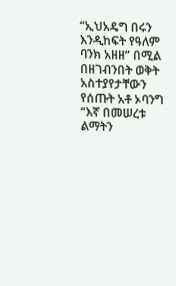“ኢህአዴግ በሩን እንዲከፍት የዓለም ባንክ አዘዘ” በሚል በዘገብንበት ወቅት አስተያየታቸውን የሰጡት አቶ ኦባንግ “እኛ በመሠረቱ ልማትን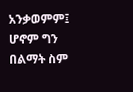አንቃወምም፤ ሆኖም ግን በልማት ስም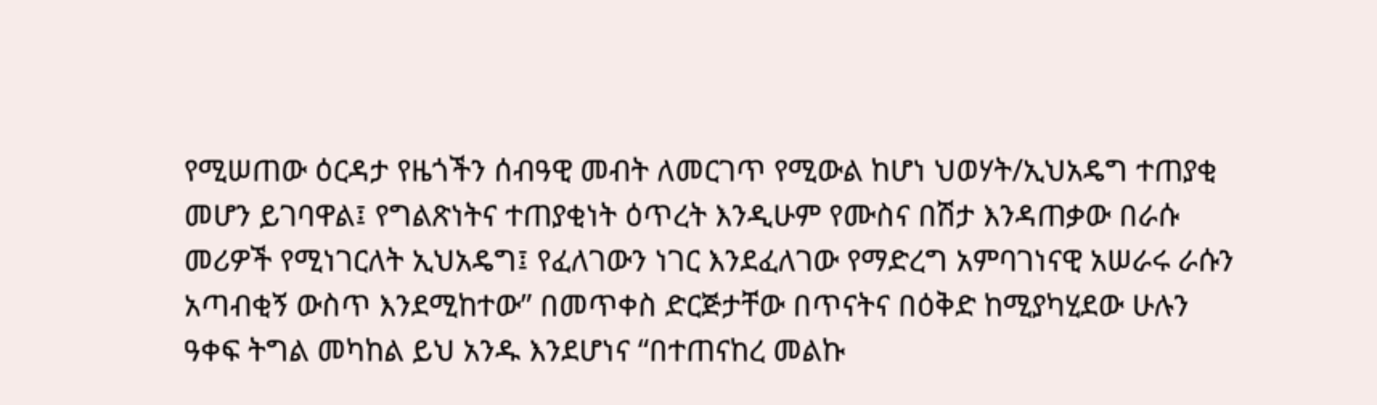የሚሠጠው ዕርዳታ የዜጎችን ሰብዓዊ መብት ለመርገጥ የሚውል ከሆነ ህወሃት/ኢህአዴግ ተጠያቂ መሆን ይገባዋል፤ የግልጽነትና ተጠያቂነት ዕጥረት እንዲሁም የሙስና በሽታ እንዳጠቃው በራሱ መሪዎች የሚነገርለት ኢህአዴግ፤ የፈለገውን ነገር እንደፈለገው የማድረግ አምባገነናዊ አሠራሩ ራሱን አጣብቂኝ ውስጥ እንደሚከተው” በመጥቀስ ድርጅታቸው በጥናትና በዕቅድ ከሚያካሂደው ሁሉን ዓቀፍ ትግል መካከል ይህ አንዱ እንደሆነና “በተጠናከረ መልኩ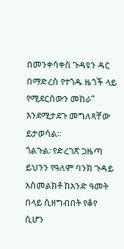በመንቀሳቀስ ጉዳዩን ዳር በማድረስ የተጎዱ ዜጎች ላይ የሚደርሰውን መከራ” እንደሚታደጉ መግለጻቸው ይታወሳል፡፡
ጎልጉል፡ የድረገጽ ጋዜጣ ይህንን የዓለም ባንክ ጉዳይ አስመልክቶ ከአንድ ዓመት በላይ ሲዘግብበት የቆየ ሲሆን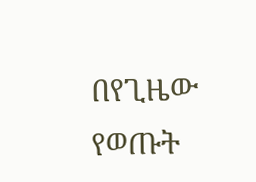በየጊዜው የወጡት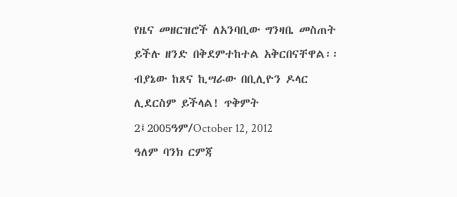የዜና መዘርዝሮች ለአንባቢው ግንዛቤ መስጠት ይችሉ ዘንድ በቅደምተከተል አቅርበናቸዋል፡፡
ብያኔው ከጸና ኪሣራው በቢሊዮን ዶላር ሊደርስም ይችላል! ጥቅምት 2፤2005ዓም/October 12, 2012
ዓለም ባንክ ርምጃ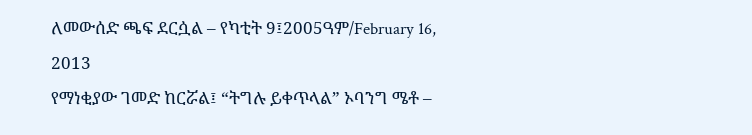ለመውሰድ ጫፍ ደርሷል – የካቲት 9፤2005ዓም/February 16, 2013
የማነቂያው ገመድ ከርሯል፤ “ትግሉ ይቀጥላል” ኦባንግ ሜቶ –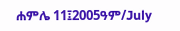ሐምሌ 11፤2005ዓም/July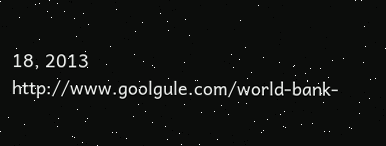18, 2013
http://www.goolgule.com/world-bank-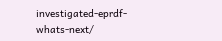investigated-eprdf-whats-next/